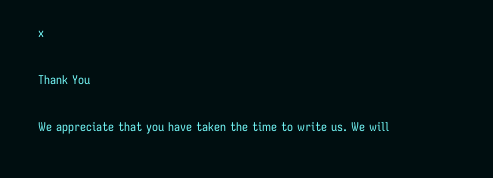x

Thank You

We appreciate that you have taken the time to write us. We will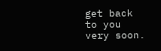get back to you very soon.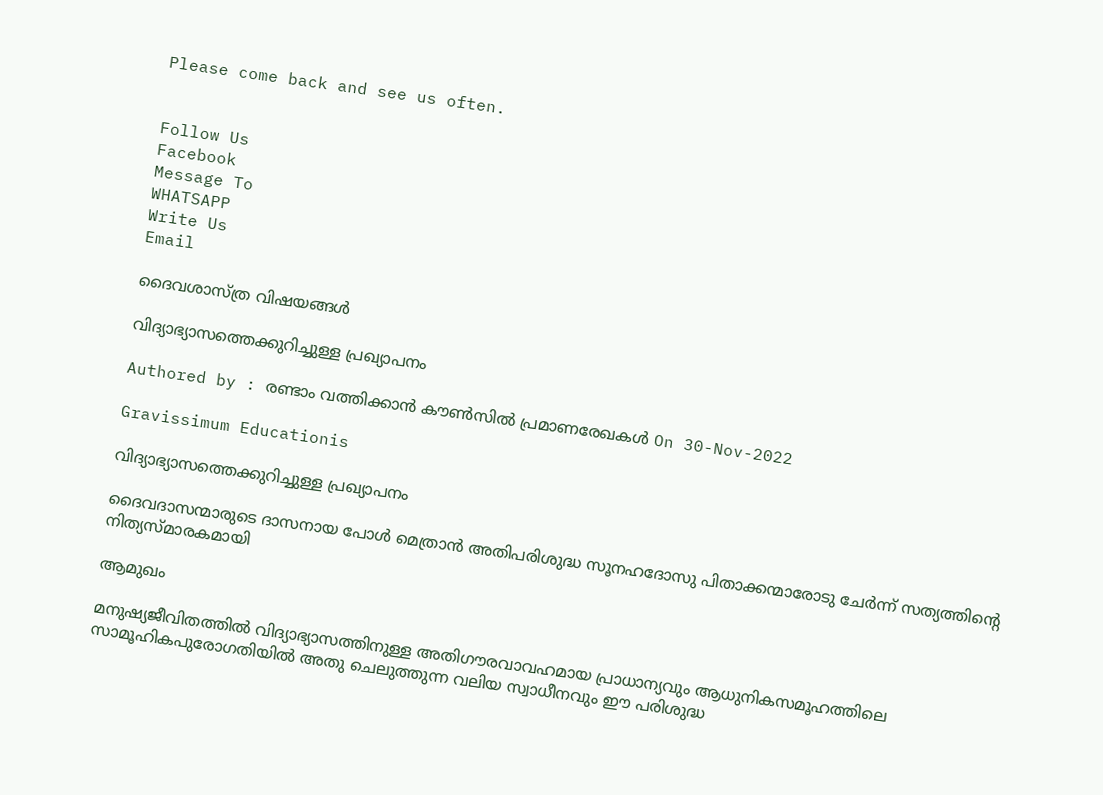Please come back and see us often.


Follow Us
Facebook
Message To
WHATSAPP
Write Us
Email

ദൈവശാസ്ത്ര വിഷയങ്ങള്‍

വിദ്യാഭ്യാസത്തെക്കുറിച്ചുള്ള പ്രഖ്യാപനം

Authored by : രണ്ടാം വത്തിക്കാൻ കൗൺസിൽ പ്രമാണരേഖകൾ On 30-Nov-2022

Gravissimum Educationis

വിദ്യാഭ്യാസത്തെക്കുറിച്ചുള്ള പ്രഖ്യാപനം

ദൈവദാസന്മാരുടെ ദാസനായ പോൾ മെത്രാൻ അതിപരിശുദ്ധ സൂനഹദോസു പിതാക്കന്മാരോടു ചേർന്ന് സത്യത്തിന്റെ നിത്യസ്മാരകമായി

ആമുഖം

മനുഷ്യജീവിതത്തിൽ വിദ്യാഭ്യാസത്തിനുള്ള അതിഗൗരവാവഹമായ പ്രാധാന്യവും ആധുനികസമൂഹത്തിലെ സാമൂഹികപുരോഗതിയിൽ അതു ചെലുത്തുന്ന വലിയ സ്വാധീനവും ഈ പരിശുദ്ധ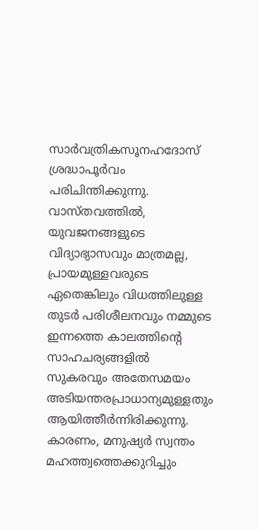സാർവത്രികസൂനഹദോസ് ശ്രദ്ധാപൂർവം പരിചിന്തിക്കുന്നു. വാസ്തവത്തിൽ, യുവജനങ്ങളുടെ വിദ്യാഭ്യാസവും മാത്രമല്ല, പ്രായമുള്ളവരുടെ ഏതെങ്കിലും വിധത്തിലുള്ള തുടർ പരിശീലനവും നമ്മുടെ ഇന്നത്തെ കാലത്തിന്റെ സാഹചര്യങ്ങളിൽ സുകരവും അതേസമയം അടിയന്തരപ്രാധാന്യമുള്ളതും ആയിത്തീർന്നിരിക്കുന്നു. കാരണം, മനുഷ്യർ സ്വന്തം മഹത്ത്വത്തെക്കുറിച്ചും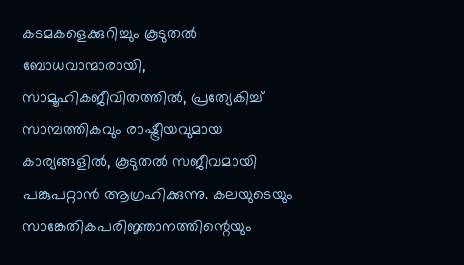കടമകളെക്കുറിച്ചും കൂടുതൽ ബോധവാന്മാരായി, സാമൂഹികജീവിതത്തിൽ, പ്രത്യേകിച്ച് സാമ്പത്തികവും രാഷ്ട്രീയവുമായ കാര്യങ്ങളിൽ, കൂടുതൽ സജീവമായി പങ്കുപറ്റാൻ ആഗ്രഹിക്കുന്നു. കലയുടെയും സാങ്കേതികപരിജ്ഞാനത്തിന്റെയും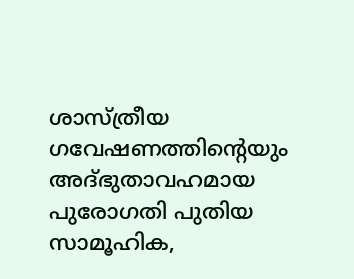ശാസ്ത്രീയ ഗവേഷണത്തിന്റെയും അദ്ഭുതാവഹമായ പുരോഗതി പുതിയ സാമൂഹിക,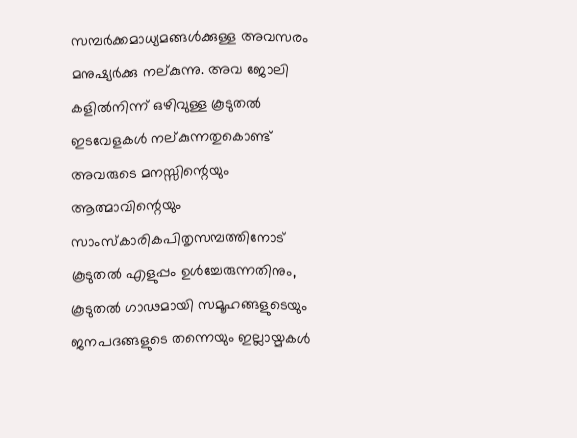സമ്പർക്കമാധ്യമങ്ങൾക്കുള്ള അവസരം മനുഷ്യർക്കു നല്കുന്നു. അവ ജോലി കളിൽനിന്ന് ഒഴിവുള്ള കൂടുതൽ ഇടവേളകൾ നല്കുന്നതുകൊണ്ട് അവരുടെ മനസ്സിന്റെയും ആത്മാവിന്റെയും സാംസ്കാരികപിതൃസമ്പത്തിനോട് കൂടുതൽ എളുപ്പം ഉൾച്ചേരുന്നതിനും, കൂടുതൽ ഗാഢമായി സമൂഹങ്ങളുടെയും ജനപദങ്ങളുടെ തന്നെയും ഇല്ലായ്മകൾ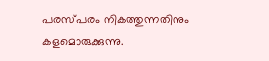പരസ്പരം നികത്തുന്നതിനും കളമൊരുക്കുന്നു.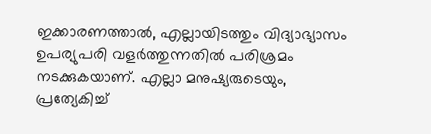ഇക്കാരണത്താൽ, എല്ലായിടത്തും വിദ്യാഭ്യാസം ഉപര്യുപരി വളർത്തുന്നതിൽ പരിശ്രമം നടക്കുകയാണ്. എല്ലാ മനുഷ്യരുടെയും, പ്രത്യേകിച്ച്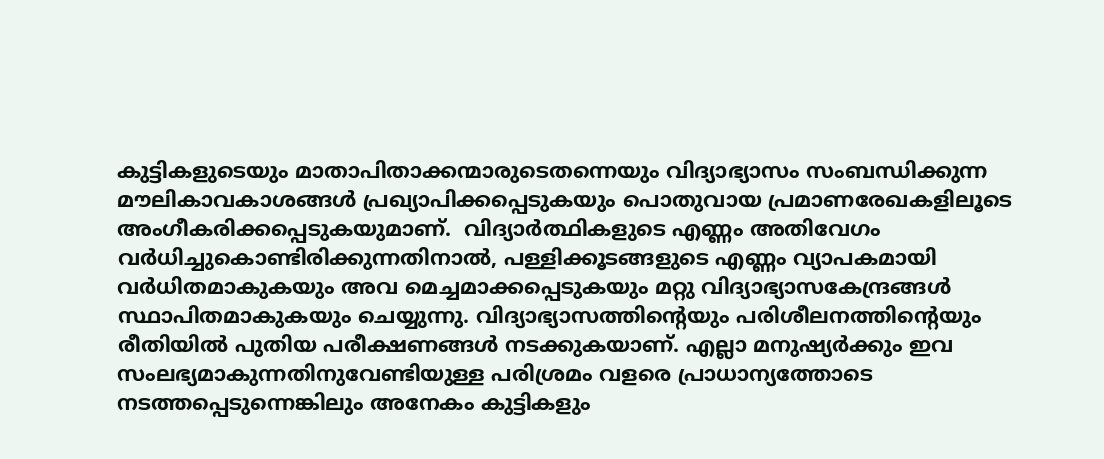കുട്ടികളുടെയും മാതാപിതാക്കന്മാരുടെതന്നെയും വിദ്യാഭ്യാസം സംബന്ധിക്കുന്ന മൗലികാവകാശങ്ങൾ പ്രഖ്യാപിക്കപ്പെടുകയും പൊതുവായ പ്രമാണരേഖകളിലൂടെ അംഗീകരിക്കപ്പെടുകയുമാണ്.  വിദ്യാർത്ഥികളുടെ എണ്ണം അതിവേഗം വർധിച്ചുകൊണ്ടിരിക്കുന്നതിനാൽ, പള്ളിക്കൂടങ്ങളുടെ എണ്ണം വ്യാപകമായി വർധിതമാകുകയും അവ മെച്ചമാക്കപ്പെടുകയും മറ്റു വിദ്യാഭ്യാസകേന്ദ്രങ്ങൾ സ്ഥാപിതമാകുകയും ചെയ്യുന്നു. വിദ്യാഭ്യാസത്തിന്റെയും പരിശീലനത്തിന്റെയും രീതിയിൽ പുതിയ പരീക്ഷണങ്ങൾ നടക്കുകയാണ്. എല്ലാ മനുഷ്യർക്കും ഇവ സംലഭ്യമാകുന്നതിനുവേണ്ടിയുള്ള പരിശ്രമം വളരെ പ്രാധാന്യത്തോടെ നടത്തപ്പെടുന്നെങ്കിലും അനേകം കുട്ടികളും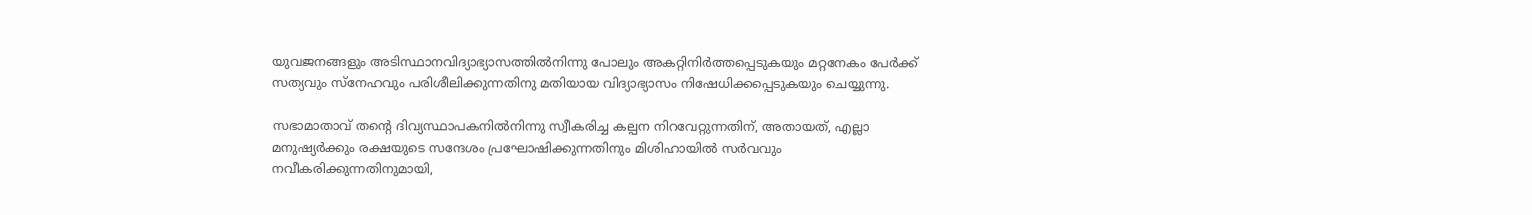യുവജനങ്ങളും അടിസ്ഥാനവിദ്യാഭ്യാസത്തിൽനിന്നു പോലും അകറ്റിനിർത്തപ്പെടുകയും മറ്റനേകം പേർക്ക് സത്യവും സ്നേഹവും പരിശീലിക്കുന്നതിനു മതിയായ വിദ്യാഭ്യാസം നിഷേധിക്കപ്പെടുകയും ചെയ്യുന്നു.

സഭാമാതാവ് തന്റെ ദിവ്യസ്ഥാപകനിൽനിന്നു സ്വീകരിച്ച കല്പന നിറവേറ്റുന്നതിന്, അതായത്, എല്ലാ മനുഷ്യർക്കും രക്ഷയുടെ സന്ദേശം പ്രഘോഷിക്കുന്നതിനും മിശിഹായിൽ സർവവും നവീകരിക്കുന്നതിനുമായി,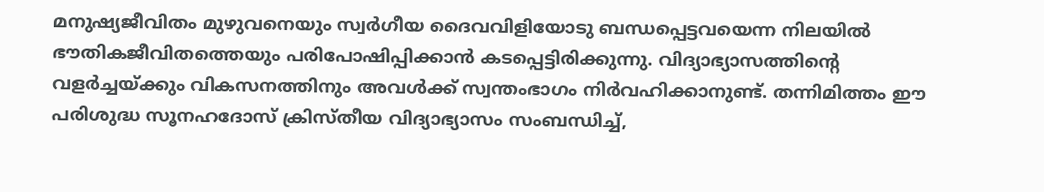മനുഷ്യജീവിതം മുഴുവനെയും സ്വർഗീയ ദൈവവിളിയോടു ബന്ധപ്പെട്ടവയെന്ന നിലയിൽ ഭൗതികജീവിതത്തെയും പരിപോഷിപ്പിക്കാൻ കടപ്പെട്ടിരിക്കുന്നു. വിദ്യാഭ്യാസത്തിന്റെ വളർച്ചയ്ക്കും വികസനത്തിനും അവൾക്ക് സ്വന്തംഭാഗം നിർവഹിക്കാനുണ്ട്. തന്നിമിത്തം ഈ പരിശുദ്ധ സൂനഹദോസ് ക്രിസ്തീയ വിദ്യാഭ്യാസം സംബന്ധിച്ച്,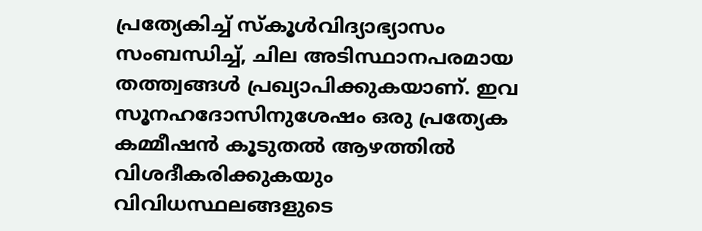പ്രത്യേകിച്ച് സ്കൂൾവിദ്യാഭ്യാസം സംബന്ധിച്ച്, ചില അടിസ്ഥാനപരമായ തത്ത്വങ്ങൾ പ്രഖ്യാപിക്കുകയാണ്. ഇവ സൂനഹദോസിനുശേഷം ഒരു പ്രത്യേക കമ്മീഷൻ കൂടുതൽ ആഴത്തിൽ വിശദീകരിക്കുകയും വിവിധസ്ഥലങ്ങളുടെ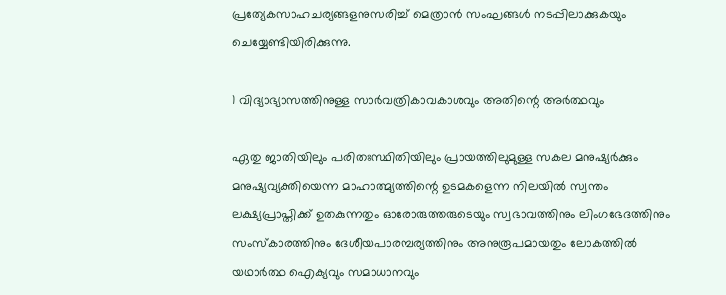പ്രത്യേകസാഹചര്യങ്ങളനുസരിച്ച് മെത്രാൻ സംഘങ്ങൾ നടപ്പിലാക്കുകയും ചെയ്യേണ്ടിയിരിക്കുന്നു.

1 വിദ്യാഭ്യാസത്തിനുള്ള സാർവത്രികാവകാശവും അതിന്റെ അർത്ഥവും

ഏതു ജാതിയിലും പരിതഃസ്ഥിതിയിലും പ്രായത്തിലുമുള്ള സകല മനുഷ്യർക്കും മനുഷ്യവ്യക്തിയെന്ന മാഹാത്മ്യത്തിന്റെ ഉടമകളെന്ന നിലയിൽ സ്വന്തം ലക്ഷ്യപ്രാപ്തിക്ക് ഉതകുന്നതും ഓരോരുത്തരുടെയും സ്വഭാവത്തിനും ലിംഗഭേദത്തിനും സംസ്കാരത്തിനും ദേശീയപാരമ്പര്യത്തിനും അനുരൂപമായതും ലോകത്തിൽ യഥാർത്ഥ ഐക്യവും സമാധാനവും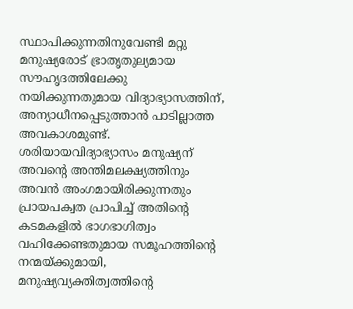സ്ഥാപിക്കുന്നതിനുവേണ്ടി മറ്റു മനുഷ്യരോട് ഭ്രാതൃതുല്യമായ സൗഹൃദത്തിലേക്കു നയിക്കുന്നതുമായ വിദ്യാഭ്യാസത്തിന്, അന്യാധീനപ്പെടുത്താൻ പാടില്ലാത്ത അവകാശമുണ്ട്. ശരിയായവിദ്യാഭ്യാസം മനുഷ്യന് അവന്റെ അന്തിമലക്ഷ്യത്തിനും അവൻ അംഗമായിരിക്കുന്നതും പ്രായപക്വത പ്രാപിച്ച് അതിന്റെ കടമകളിൽ ഭാഗഭാഗിത്വം വഹിക്കേണ്ടതുമായ സമൂഹത്തിന്റെ നന്മയ്ക്കുമായി, മനുഷ്യവ്യക്തിത്വത്തിന്റെ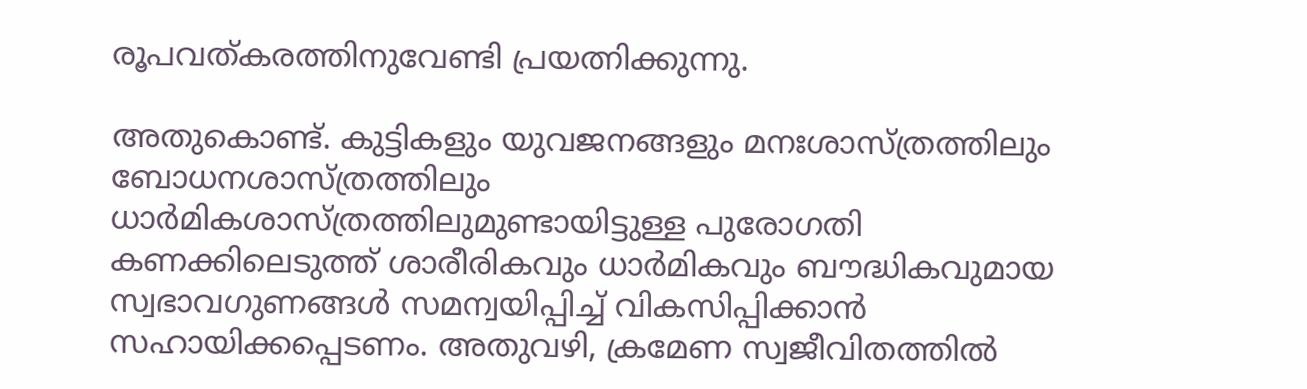രൂപവത്കരത്തിനുവേണ്ടി പ്രയത്നിക്കുന്നു.

അതുകൊണ്ട്. കുട്ടികളും യുവജനങ്ങളും മനഃശാസ്ത്രത്തിലും ബോധനശാസ്ത്രത്തിലും ധാർമികശാസ്ത്രത്തിലുമുണ്ടായിട്ടുള്ള പുരോഗതി കണക്കിലെടുത്ത് ശാരീരികവും ധാർമികവും ബൗദ്ധികവുമായ സ്വഭാവഗുണങ്ങൾ സമന്വയിപ്പിച്ച് വികസിപ്പിക്കാൻ സഹായിക്കപ്പെടണം. അതുവഴി, ക്രമേണ സ്വജീവിതത്തിൽ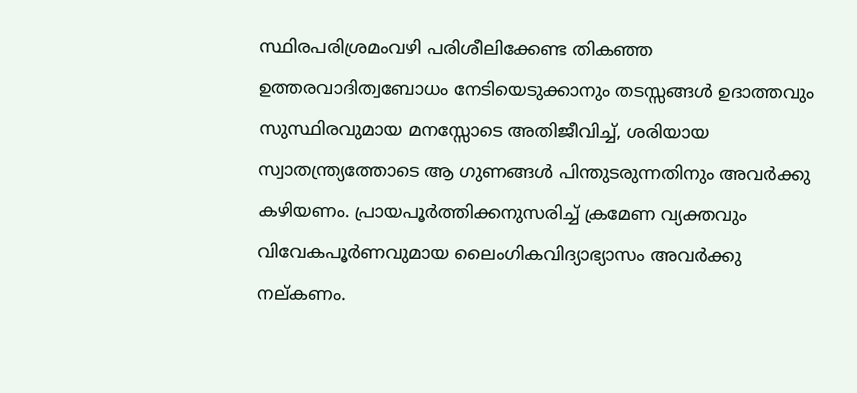സ്ഥിരപരിശ്രമംവഴി പരിശീലിക്കേണ്ട തികഞ്ഞ ഉത്തരവാദിത്വബോധം നേടിയെടുക്കാനും തടസ്സങ്ങൾ ഉദാത്തവും സുസ്ഥിരവുമായ മനസ്സോടെ അതിജീവിച്ച്, ശരിയായ സ്വാതന്ത്ര്യത്തോടെ ആ ഗുണങ്ങൾ പിന്തുടരുന്നതിനും അവർക്കു കഴിയണം. പ്രായപൂർത്തിക്കനുസരിച്ച് ക്രമേണ വ്യക്തവും വിവേകപൂർണവുമായ ലൈംഗികവിദ്യാഭ്യാസം അവർക്കു നല്കണം.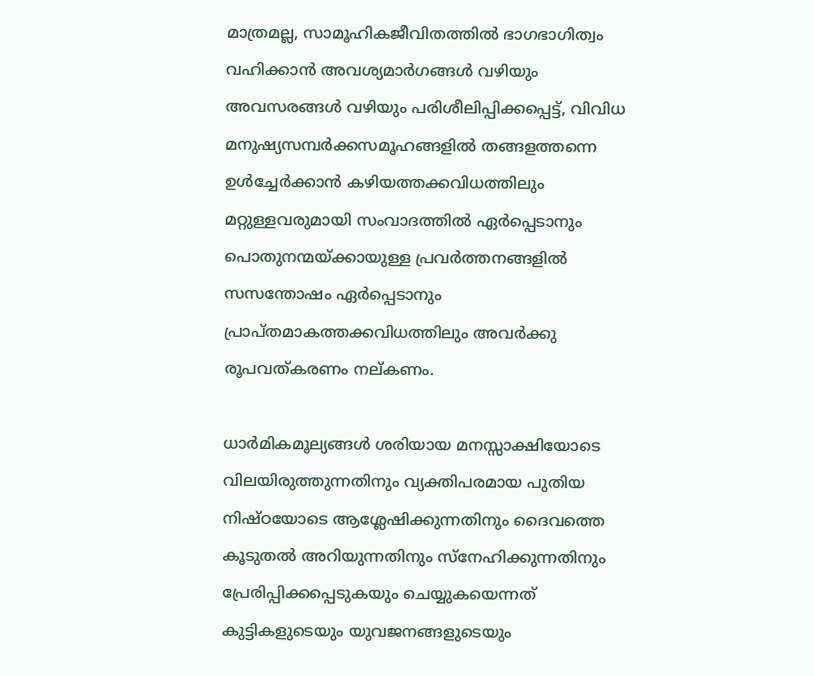മാത്രമല്ല, സാമൂഹികജീവിതത്തിൽ ഭാഗഭാഗിത്വം വഹിക്കാൻ അവശ്യമാർഗങ്ങൾ വഴിയും അവസരങ്ങൾ വഴിയും പരിശീലിപ്പിക്കപ്പെട്ട്, വിവിധ മനുഷ്യസമ്പർക്കസമൂഹങ്ങളിൽ തങ്ങളത്തന്നെ ഉൾച്ചേർക്കാൻ കഴിയത്തക്കവിധത്തിലും മറ്റുള്ളവരുമായി സംവാദത്തിൽ ഏർപ്പെടാനും പൊതുനന്മയ്ക്കായുള്ള പ്രവർത്തനങ്ങളിൽ സസന്തോഷം ഏർപ്പെടാനും പ്രാപ്തമാകത്തക്കവിധത്തിലും അവർക്കു രൂപവത്കരണം നല്കണം.

ധാർമികമൂല്യങ്ങൾ ശരിയായ മനസ്സാക്ഷിയോടെ വിലയിരുത്തുന്നതിനും വ്യക്തിപരമായ പുതിയ നിഷ്ഠയോടെ ആശ്ലേഷിക്കുന്നതിനും ദൈവത്തെ കൂടുതൽ അറിയുന്നതിനും സ്നേഹിക്കുന്നതിനും പ്രേരിപ്പിക്കപ്പെടുകയും ചെയ്യുകയെന്നത് കുട്ടികളുടെയും യുവജനങ്ങളുടെയും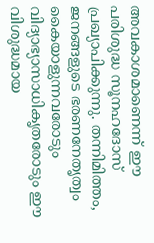അവകാശമാണെന്ന് ഈ പരിശുദ്ധ സൂനഹദോസ് പ്രഖ്യാപിക്കുന്നു. തന്നിമിത്തം, ജനങ്ങളുടെ ഭരണനേതൃത്വം കൈയാളുന്നവരോടും വിദ്യാഭ്യാസാധികൃതരോടും ഈ വിശുദ്ധമായ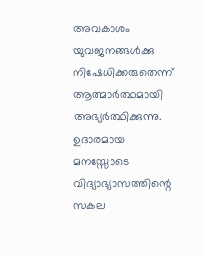അവകാശം യുവജനങ്ങൾക്കു നിഷേധിക്കരുതെന്ന് ആത്മാർത്ഥമായി അഭ്യർത്ഥിക്കുന്നു. ഉദാരമായ മനസ്സോടെ വിദ്യാഭ്യാസത്തിന്റെ സകല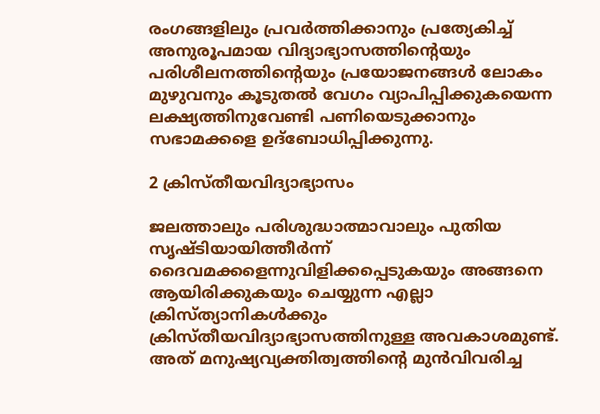രംഗങ്ങളിലും പ്രവർത്തിക്കാനും പ്രത്യേകിച്ച് അനുരൂപമായ വിദ്യാഭ്യാസത്തിന്റെയും പരിശീലനത്തിന്റെയും പ്രയോജനങ്ങൾ ലോകം മുഴുവനും കൂടുതൽ വേഗം വ്യാപിപ്പിക്കുകയെന്ന ലക്ഷ്യത്തിനുവേണ്ടി പണിയെടുക്കാനും സഭാമക്കളെ ഉദ്ബോധിപ്പിക്കുന്നു.

2 ക്രിസ്തീയവിദ്യാഭ്യാസം

ജലത്താലും പരിശുദ്ധാത്മാവാലും പുതിയ സൃഷ്ടിയായിത്തീർന്ന് ദൈവമക്കളെന്നുവിളിക്കപ്പെടുകയും അങ്ങനെ ആയിരിക്കുകയും ചെയ്യുന്ന എല്ലാ ക്രിസ്ത്യാനികൾക്കും ക്രിസ്തീയവിദ്യാഭ്യാസത്തിനുള്ള അവകാശമുണ്ട്. അത് മനുഷ്യവ്യക്തിത്വത്തിന്റെ മുൻവിവരിച്ച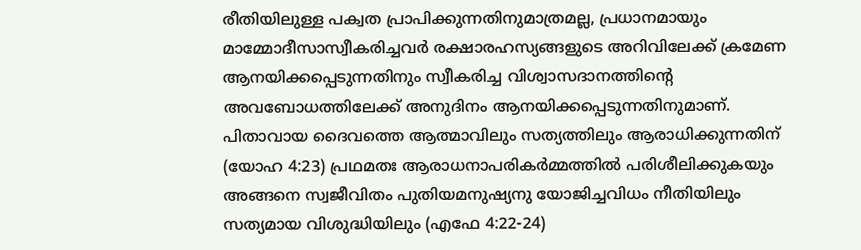രീതിയിലുള്ള പക്വത പ്രാപിക്കുന്നതിനുമാത്രമല്ല, പ്രധാനമായും മാമ്മോദീസാസ്വീകരിച്ചവർ രക്ഷാരഹസ്യങ്ങളുടെ അറിവിലേക്ക് ക്രമേണ ആനയിക്കപ്പെടുന്നതിനും സ്വീകരിച്ച വിശ്വാസദാനത്തിന്റെ അവബോധത്തിലേക്ക് അനുദിനം ആനയിക്കപ്പെടുന്നതിനുമാണ്. പിതാവായ ദൈവത്തെ ആത്മാവിലും സത്യത്തിലും ആരാധിക്കുന്നതിന് (യോഹ 4:23) പ്രഥമതഃ ആരാധനാപരികർമ്മത്തിൽ പരിശീലിക്കുകയും അങ്ങനെ സ്വജീവിതം പുതിയമനുഷ്യനു യോജിച്ചവിധം നീതിയിലും സത്യമായ വിശുദ്ധിയിലും (എഫേ 4:22-24)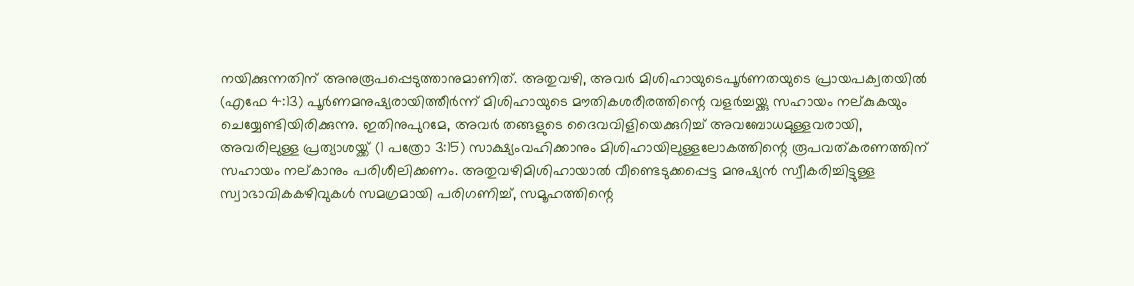നയിക്കുന്നതിന് അനുരൂപപ്പെടുത്താനുമാണിത്. അതുവഴി, അവർ മിശിഹായുടെപൂർണതയുടെ പ്രായപക്വതയിൽ (എഫേ 4:13) പൂർണമനുഷ്യരായിത്തീർന്ന് മിശിഹായുടെ മൗതികശരീരത്തിന്റെ വളർച്ചയ്ക്കു സഹായം നല്കുകയും ചെയ്യേണ്ടിയിരിക്കുന്നു. ഇതിനുപുറമേ, അവർ തങ്ങളുടെ ദൈവവിളിയെക്കുറിച്ച് അവബോധമുള്ളവരായി, അവരിലുള്ള പ്രത്യാശയ്ക്ക് (1 പത്രോ 3:15) സാക്ഷ്യംവഹിക്കാനും മിശിഹായിലുള്ളലോകത്തിന്റെ രൂപവത്കരണത്തിന് സഹായം നല്കാനും പരിശീലിക്കണം. അതുവഴിമിശിഹായാൽ വീണ്ടെടുക്കപ്പെട്ട മനുഷ്യൻ സ്വീകരിച്ചിട്ടുള്ള സ്വാഭാവികകഴിവുകൾ സമഗ്രമായി പരിഗണിച്ച്, സമൂഹത്തിന്റെ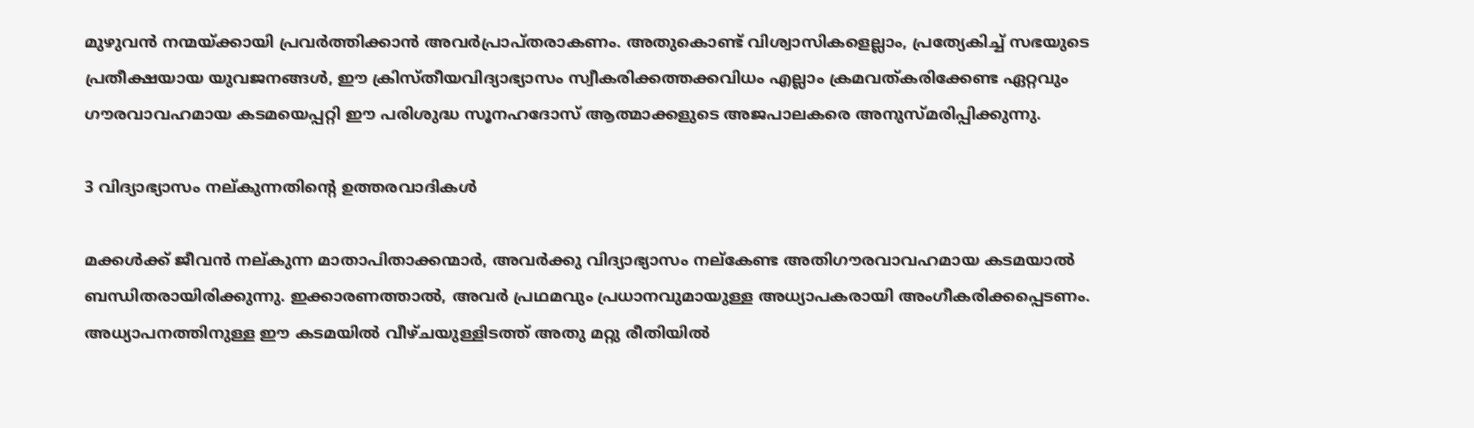മുഴുവൻ നന്മയ്ക്കായി പ്രവർത്തിക്കാൻ അവർപ്രാപ്തരാകണം. അതുകൊണ്ട് വിശ്വാസികളെല്ലാം, പ്രത്യേകിച്ച് സഭയുടെ പ്രതീക്ഷയായ യുവജനങ്ങൾ, ഈ ക്രിസ്തീയവിദ്യാഭ്യാസം സ്വീകരിക്കത്തക്കവിധം എല്ലാം ക്രമവത്കരിക്കേണ്ട ഏറ്റവും ഗൗരവാവഹമായ കടമയെപ്പറ്റി ഈ പരിശുദ്ധ സൂനഹദോസ് ആത്മാക്കളുടെ അജപാലകരെ അനുസ്മരിപ്പിക്കുന്നു.

3 വിദ്യാഭ്യാസം നല്കുന്നതിന്റെ ഉത്തരവാദികൾ

മക്കൾക്ക് ജീവൻ നല്കുന്ന മാതാപിതാക്കന്മാർ, അവർക്കു വിദ്യാഭ്യാസം നല്കേണ്ട അതിഗൗരവാവഹമായ കടമയാൽ ബന്ധിതരായിരിക്കുന്നു. ഇക്കാരണത്താൽ, അവർ പ്രഥമവും പ്രധാനവുമായുള്ള അധ്യാപകരായി അംഗീകരിക്കപ്പെടണം. അധ്യാപനത്തിനുള്ള ഈ കടമയിൽ വീഴ്ചയുള്ളിടത്ത് അതു മറ്റു രീതിയിൽ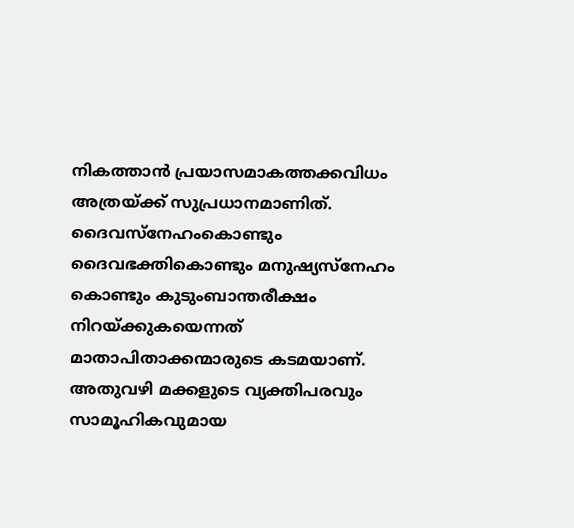നികത്താൻ പ്രയാസമാകത്തക്കവിധം അത്രയ്ക്ക് സുപ്രധാനമാണിത്. ദൈവസ്നേഹംകൊണ്ടും ദൈവഭക്തികൊണ്ടും മനുഷ്യസ്നേഹം കൊണ്ടും കുടുംബാന്തരീക്ഷം നിറയ്ക്കുകയെന്നത് മാതാപിതാക്കന്മാരുടെ കടമയാണ്. അതുവഴി മക്കളുടെ വ്യക്തിപരവും സാമൂഹികവുമായ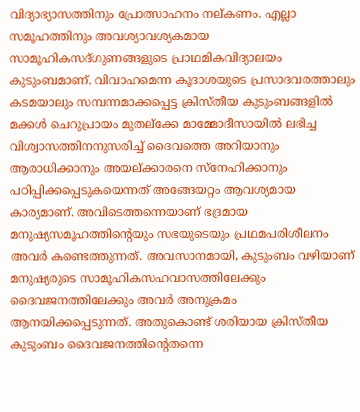വിദ്യാഭ്യാസത്തിനും പ്രോത്സാഹനം നല്കണം. എല്ലാ സമൂഹത്തിനും അവശ്യാവശ്യകമായ സാമൂഹികസദ്ഗുണങ്ങളുടെ പ്രാഥമികവിദ്യാലയം കുടുംബമാണ്. വിവാഹമെന്ന കൂദാശയുടെ പ്രസാദവരത്താലും കടമയാലും സമ്പന്നമാക്കപ്പെട്ട ക്രിസ്തീയ കുടുംബങ്ങളിൽ മക്കൾ ചെറുപ്രായം മുതല്ക്കേ മാമ്മോദീസായിൽ ലഭിച്ച വിശ്വാസത്തിനനുസരിച്ച് ദൈവത്തെ അറിയാനും ആരാധിക്കാനും അയല്ക്കാരനെ സ്നേഹിക്കാനും പഠിപ്പിക്കപ്പെടുകയെന്നത് അങ്ങേയറ്റം ആവശ്യമായ കാര്യമാണ്. അവിടെത്തന്നെയാണ് ഭദ്രമായ മനുഷ്യസമൂഹത്തിന്റെയും സഭയുടെയും പ്രഥമപരിശീലനം അവർ കണ്ടെത്തുന്നത്. അവസാനമായി, കുടുംബം വഴിയാണ് മനുഷ്യരുടെ സാമൂഹികസഹവാസത്തിലേക്കും ദൈവജനത്തിലേക്കും അവർ അനുക്രമം ആനയിക്കപ്പെടുന്നത്. അതുകൊണ്ട് ശരിയായ ക്രിസ്തീയ കുടുംബം ദൈവജനത്തിന്റെതന്നെ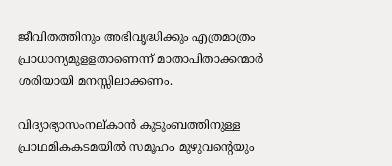ജീവിതത്തിനും അഭിവൃദ്ധിക്കും എത്രമാത്രം പ്രാധാന്യമുളളതാണെന്ന് മാതാപിതാക്കന്മാർ ശരിയായി മനസ്സിലാക്കണം.

വിദ്യാഭ്യാസംനല്കാൻ കുടുംബത്തിനുള്ള പ്രാഥമികകടമയിൽ സമൂഹം മുഴുവന്റെയും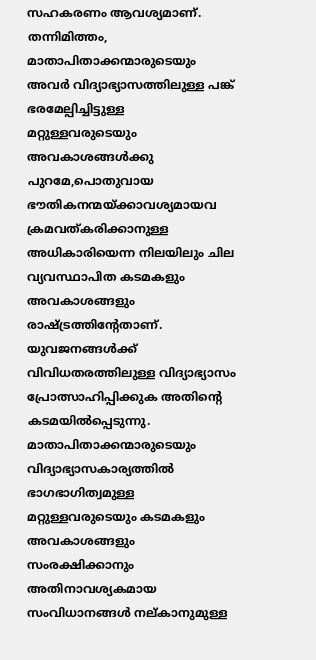സഹകരണം ആവശ്യമാണ്. തന്നിമിത്തം, മാതാപിതാക്കന്മാരുടെയും അവർ വിദ്യാഭ്യാസത്തിലുള്ള പങ്ക് ഭരമേല്പിച്ചിട്ടുള്ള മറ്റുള്ളവരുടെയും അവകാശങ്ങൾക്കു പുറമേ,പൊതുവായ ഭൗതികനന്മയ്ക്കാവശ്യമായവ ക്രമവത്കരിക്കാനുള്ള അധികാരിയെന്ന നിലയിലും ചില വ്യവസ്ഥാപിത കടമകളും അവകാശങ്ങളും രാഷ്ട്രത്തിന്റേതാണ്. യുവജനങ്ങൾക്ക് വിവിധതരത്തിലുള്ള വിദ്യാഭ്യാസം പ്രോത്സാഹിപ്പിക്കുക അതിന്റെ കടമയിൽപ്പെടുന്നു. മാതാപിതാക്കന്മാരുടെയും വിദ്യാഭ്യാസകാര്യത്തിൽ ഭാഗഭാഗിത്വമുള്ള മറ്റുള്ളവരുടെയും കടമകളും അവകാശങ്ങളും സംരക്ഷിക്കാനും അതിനാവശ്യകമായ സംവിധാനങ്ങൾ നല്കാനുമുള്ള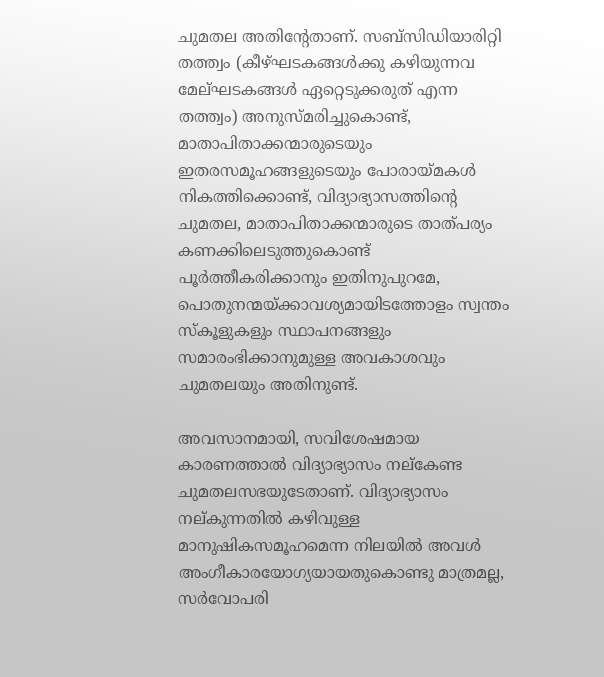ചുമതല അതിന്റേതാണ്. സബ്സിഡിയാരിറ്റി തത്ത്വം (കീഴ്ഘടകങ്ങൾക്കു കഴിയുന്നവ മേല്ഘടകങ്ങൾ ഏറ്റെടുക്കരുത് എന്ന തത്ത്വം) അനുസ്മരിച്ചുകൊണ്ട്, മാതാപിതാക്കന്മാരുടെയും ഇതരസമൂഹങ്ങളുടെയും പോരായ്മകൾ നികത്തിക്കൊണ്ട്, വിദ്യാഭ്യാസത്തിന്റെ ചുമതല, മാതാപിതാക്കന്മാരുടെ താത്പര്യം കണക്കിലെടുത്തുകൊണ്ട് പൂർത്തീകരിക്കാനും ഇതിനുപുറമേ, പൊതുനന്മയ്ക്കാവശ്യമായിടത്തോളം സ്വന്തം സ്കൂളുകളും സ്ഥാപനങ്ങളും സമാരംഭിക്കാനുമുള്ള അവകാശവും ചുമതലയും അതിനുണ്ട്.

അവസാനമായി, സവിശേഷമായ കാരണത്താൽ വിദ്യാഭ്യാസം നല്കേണ്ട ചുമതലസഭയുടേതാണ്. വിദ്യാഭ്യാസം നല്കുന്നതിൽ കഴിവുള്ള മാനുഷികസമൂഹമെന്ന നിലയിൽ അവൾ അംഗീകാരയോഗ്യയായതുകൊണ്ടു മാത്രമല്ല, സർവോപരി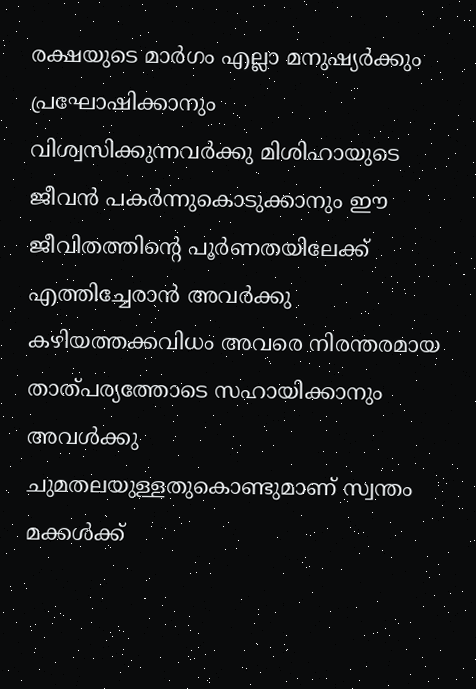രക്ഷയുടെ മാർഗം എല്ലാ മനുഷ്യർക്കും പ്രഘോഷിക്കാനും വിശ്വസിക്കുന്നവർക്കു മിശിഹായുടെ ജീവൻ പകർന്നുകൊടുക്കാനും ഈ ജീവിതത്തിന്റെ പൂർണതയിലേക്ക് എത്തിച്ചേരാൻ അവർക്കു കഴിയത്തക്കവിധം അവരെ നിരന്തരമായ താത്പര്യത്തോടെ സഹായിക്കാനും അവൾക്കു ചുമതലയുള്ളതുകൊണ്ടുമാണ് സ്വന്തം മക്കൾക്ക്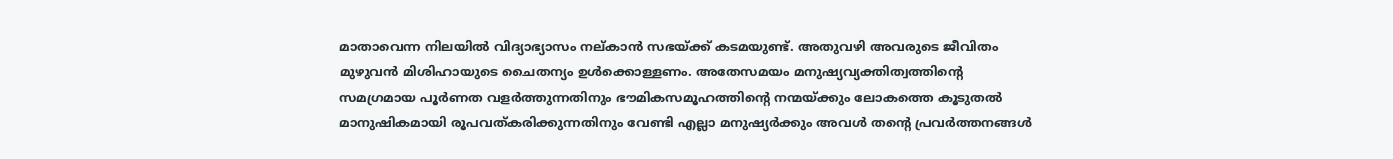മാതാവെന്ന നിലയിൽ വിദ്യാഭ്യാസം നല്കാൻ സഭയ്ക്ക് കടമയുണ്ട്. അതുവഴി അവരുടെ ജീവിതം മുഴുവൻ മിശിഹായുടെ ചൈതന്യം ഉൾക്കൊള്ളണം. അതേസമയം മനുഷ്യവ്യക്തിത്വത്തിന്റെ സമഗ്രമായ പൂർണത വളർത്തുന്നതിനും ഭൗമികസമൂഹത്തിന്റെ നന്മയ്ക്കും ലോകത്തെ കൂടുതൽ മാനുഷികമായി രൂപവത്കരിക്കുന്നതിനും വേണ്ടി എല്ലാ മനുഷ്യർക്കും അവൾ തന്റെ പ്രവർത്തനങ്ങൾ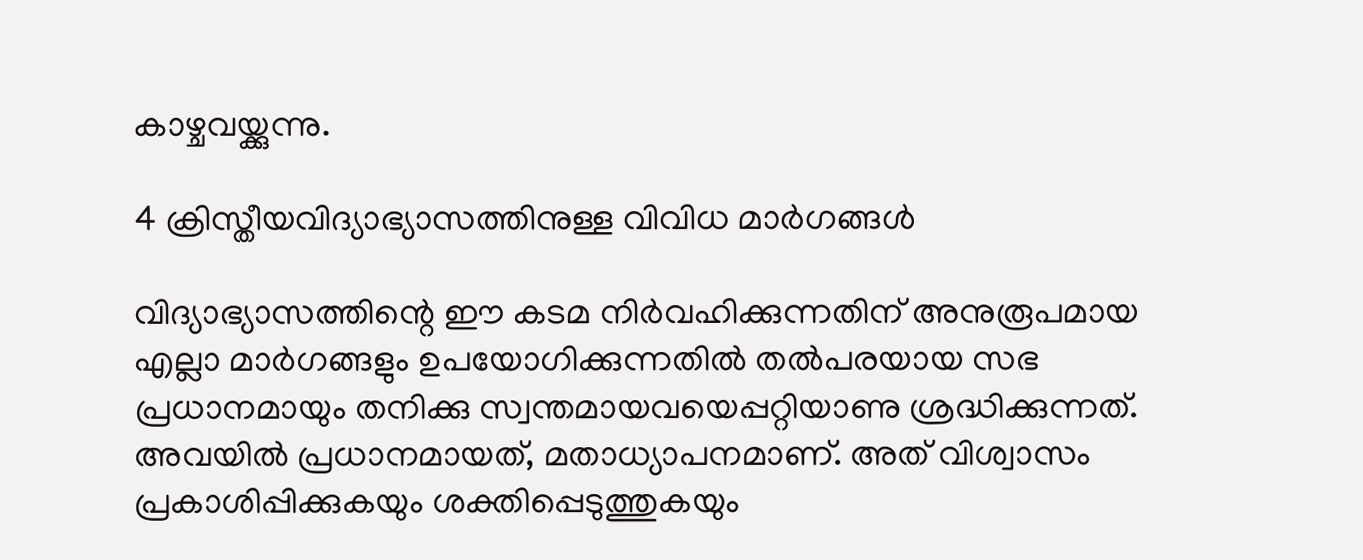കാഴ്ചവയ്ക്കുന്നു.

4 ക്രിസ്തീയവിദ്യാഭ്യാസത്തിനുള്ള വിവിധ മാർഗങ്ങൾ

വിദ്യാഭ്യാസത്തിന്റെ ഈ കടമ നിർവഹിക്കുന്നതിന് അനുരൂപമായ എല്ലാ മാർഗങ്ങളും ഉപയോഗിക്കുന്നതിൽ തൽപരയായ സഭ പ്രധാനമായും തനിക്കു സ്വന്തമായവയെപ്പറ്റിയാണു ശ്രദ്ധിക്കുന്നത്. അവയിൽ പ്രധാനമായത്, മതാധ്യാപനമാണ്. അത് വിശ്വാസം പ്രകാശിപ്പിക്കുകയും ശക്തിപ്പെടുത്തുകയും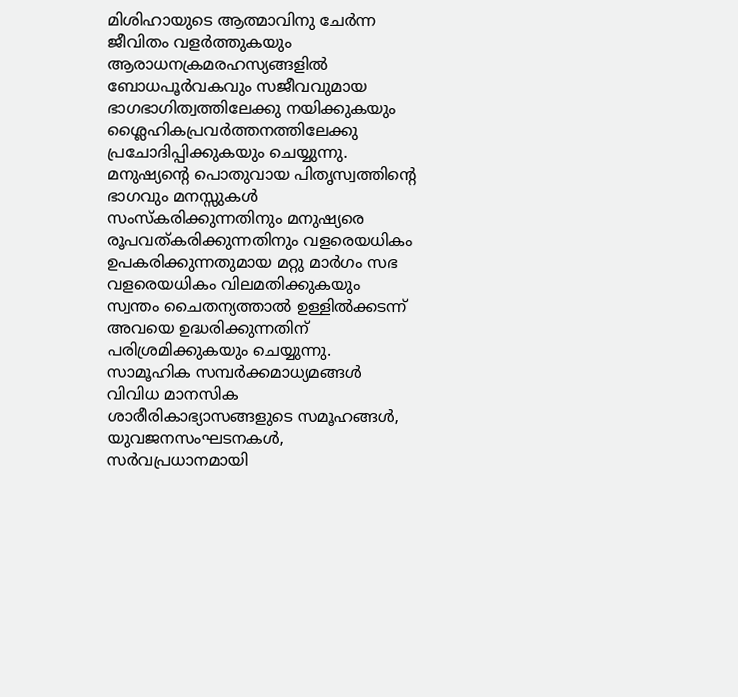മിശിഹായുടെ ആത്മാവിനു ചേർന്ന ജീവിതം വളർത്തുകയും ആരാധനക്രമരഹസ്യങ്ങളിൽ ബോധപൂർവകവും സജീവവുമായ ഭാഗഭാഗിത്വത്തിലേക്കു നയിക്കുകയും ശ്ലൈഹികപ്രവർത്തനത്തിലേക്കു പ്രചോദിപ്പിക്കുകയും ചെയ്യുന്നു. മനുഷ്യന്റെ പൊതുവായ പിതൃസ്വത്തിന്റെ ഭാഗവും മനസ്സുകൾ സംസ്കരിക്കുന്നതിനും മനുഷ്യരെ രൂപവത്കരിക്കുന്നതിനും വളരെയധികം ഉപകരിക്കുന്നതുമായ മറ്റു മാർഗം സഭ വളരെയധികം വിലമതിക്കുകയും സ്വന്തം ചൈതന്യത്താൽ ഉള്ളിൽക്കടന്ന് അവയെ ഉദ്ധരിക്കുന്നതിന് പരിശ്രമിക്കുകയും ചെയ്യുന്നു. സാമൂഹിക സമ്പർക്കമാധ്യമങ്ങൾ വിവിധ മാനസിക ശാരീരികാഭ്യാസങ്ങളുടെ സമൂഹങ്ങൾ, യുവജനസംഘടനകൾ, സർവപ്രധാനമായി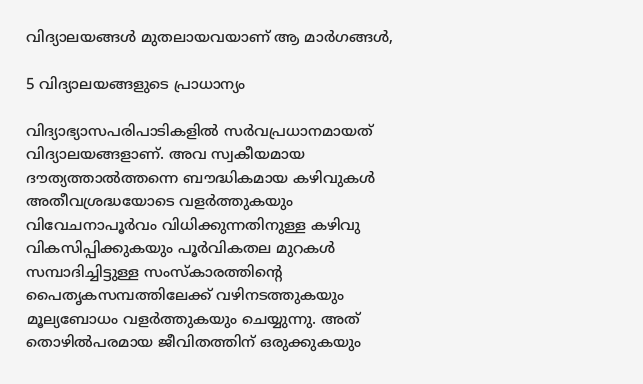വിദ്യാലയങ്ങൾ മുതലായവയാണ് ആ മാർഗങ്ങൾ,

5 വിദ്യാലയങ്ങളുടെ പ്രാധാന്യം

വിദ്യാഭ്യാസപരിപാടികളിൽ സർവപ്രധാനമായത് വിദ്യാലയങ്ങളാണ്. അവ സ്വകീയമായ ദൗത്യത്താൽത്തന്നെ ബൗദ്ധികമായ കഴിവുകൾ അതീവശ്രദ്ധയോടെ വളർത്തുകയും വിവേചനാപൂർവം വിധിക്കുന്നതിനുള്ള കഴിവു വികസിപ്പിക്കുകയും പൂർവികതല മുറകൾ സമ്പാദിച്ചിട്ടുള്ള സംസ്കാരത്തിന്റെ പൈതൃകസമ്പത്തിലേക്ക് വഴിനടത്തുകയും മൂല്യബോധം വളർത്തുകയും ചെയ്യുന്നു. അത് തൊഴിൽപരമായ ജീവിതത്തിന് ഒരുക്കുകയും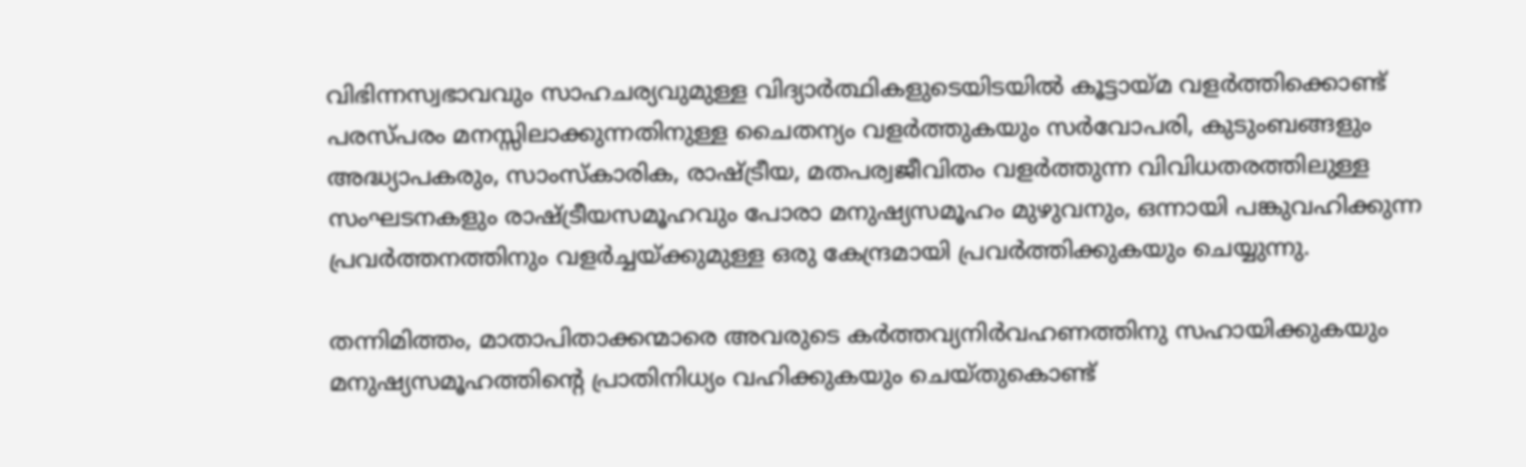വിഭിന്നസ്വഭാവവും സാഹചര്യവുമുള്ള വിദ്യാർത്ഥികളുടെയിടയിൽ കൂട്ടായ്മ വളർത്തിക്കൊണ്ട് പരസ്പരം മനസ്സിലാക്കുന്നതിനുള്ള ചൈതന്യം വളർത്തുകയും സർവോപരി, കുടുംബങ്ങളും അദ്ധ്യാപകരും, സാംസ്കാരിക, രാഷ്ട്രീയ, മതപര്വജീവിതം വളർത്തുന്ന വിവിധതരത്തിലുള്ള സംഘടനകളും രാഷ്ട്രീയസമൂഹവും പോരാ മനുഷ്യസമൂഹം മുഴുവനും, ഒന്നായി പങ്കുവഹിക്കുന്ന പ്രവർത്തനത്തിനും വളർച്ചയ്ക്കുമുള്ള ഒരു കേന്ദ്രമായി പ്രവർത്തിക്കുകയും ചെയ്യുന്നു.

തന്നിമിത്തം, മാതാപിതാക്കന്മാരെ അവരുടെ കർത്തവ്യനിർവഹണത്തിനു സഹായിക്കുകയും മനുഷ്യസമൂഹത്തിന്റെ പ്രാതിനിധ്യം വഹിക്കുകയും ചെയ്തുകൊണ്ട്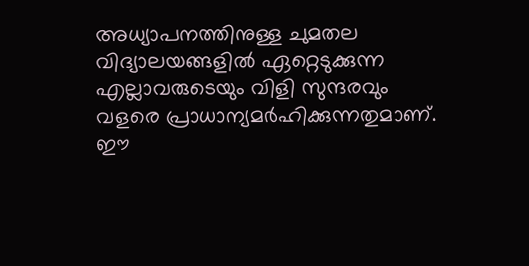അധ്യാപനത്തിനുള്ള ചുമതല വിദ്യാലയങ്ങളിൽ ഏറ്റെടുക്കുന്ന എല്ലാവരുടെയും വിളി സുന്ദരവും വളരെ പ്രാധാന്യമർഹിക്കുന്നതുമാണ്. ഈ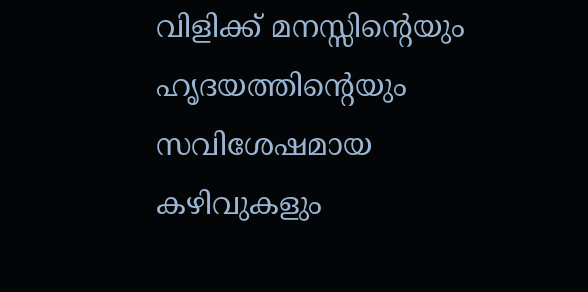വിളിക്ക് മനസ്സിന്റെയും ഹൃദയത്തിന്റെയും സവിശേഷമായ കഴിവുകളും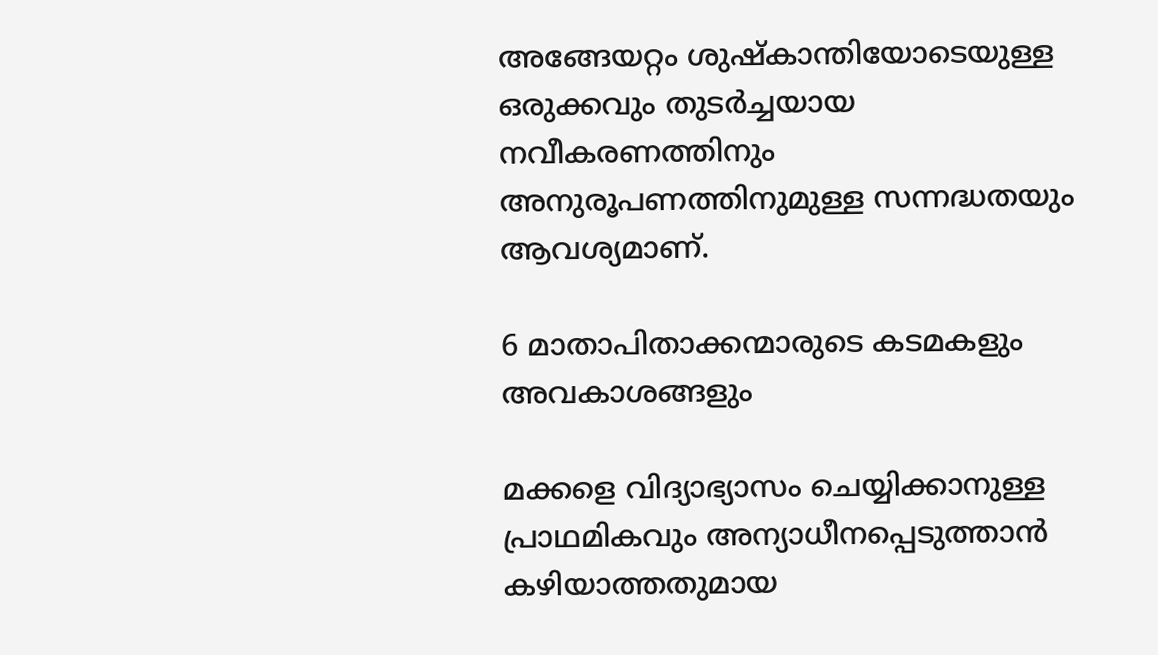അങ്ങേയറ്റം ശുഷ്കാന്തിയോടെയുള്ള ഒരുക്കവും തുടർച്ചയായ നവീകരണത്തിനും അനുരൂപണത്തിനുമുള്ള സന്നദ്ധതയും ആവശ്യമാണ്.

6 മാതാപിതാക്കന്മാരുടെ കടമകളും അവകാശങ്ങളും

മക്കളെ വിദ്യാഭ്യാസം ചെയ്യിക്കാനുള്ള പ്രാഥമികവും അന്യാധീനപ്പെടുത്താൻ കഴിയാത്തതുമായ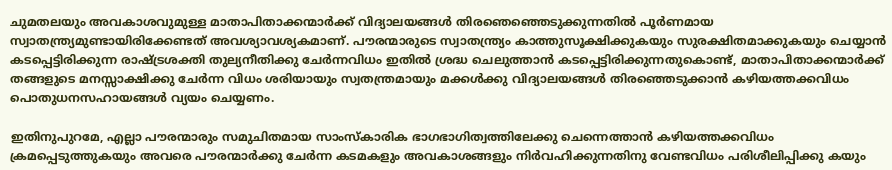ചുമതലയും അവകാശവുമുള്ള മാതാപിതാക്കന്മാർക്ക് വിദ്യാലയങ്ങൾ തിരഞെഞ്ഞെടുക്കുന്നതിൽ പൂർണമായ സ്വാതന്ത്ര്യമുണ്ടായിരിക്കേണ്ടത് അവശ്യാവശ്യകമാണ്. പൗരന്മാരുടെ സ്വാതന്ത്ര്യം കാത്തുസൂക്ഷിക്കുകയും സുരക്ഷിതമാക്കുകയും ചെയ്യാൻ കടപ്പെട്ടിരിക്കുന്ന രാഷ്ട്രശക്തി തുല്യനീതിക്കു ചേർന്നവിധം ഇതിൽ ശ്രദ്ധ ചെലുത്താൻ കടപ്പെട്ടിരിക്കുന്നതുകൊണ്ട്, മാതാപിതാക്കന്മാർക്ക് തങ്ങളുടെ മനസ്സാക്ഷിക്കു ചേർന്ന വിധം ശരിയായും സ്വതന്ത്രമായും മക്കൾക്കു വിദ്യാലയങ്ങൾ തിരഞ്ഞെടുക്കാൻ കഴിയത്തക്കവിധം പൊതുധനസഹായങ്ങൾ വ്യയം ചെയ്യണം.

ഇതിനുപുറമേ, എല്ലാ പൗരന്മാരും സമുചിതമായ സാംസ്കാരിക ഭാഗഭാഗിത്വത്തിലേക്കു ചെന്നെത്താൻ കഴിയത്തക്കവിധം ക്രമപ്പെടുത്തുകയും അവരെ പൗരന്മാർക്കു ചേർന്ന കടമകളും അവകാശങ്ങളും നിർവഹിക്കുന്നതിനു വേണ്ടവിധം പരിശീലിപ്പിക്കു കയും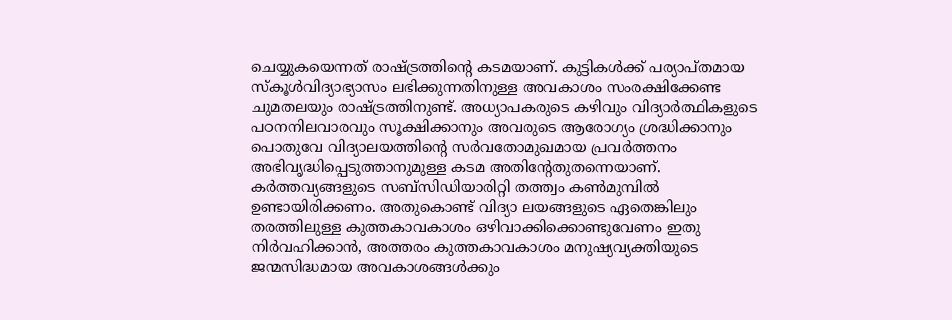ചെയ്യുകയെന്നത് രാഷ്ട്രത്തിന്റെ കടമയാണ്. കുട്ടികൾക്ക് പര്യാപ്തമായ സ്കൂൾവിദ്യാഭ്യാസം ലഭിക്കുന്നതിനുള്ള അവകാശം സംരക്ഷിക്കേണ്ട ചുമതലയും രാഷ്ട്രത്തിനുണ്ട്. അധ്യാപകരുടെ കഴിവും വിദ്യാർത്ഥികളുടെ പഠനനിലവാരവും സൂക്ഷിക്കാനും അവരുടെ ആരോഗ്യം ശ്രദ്ധിക്കാനും പൊതുവേ വിദ്യാലയത്തിന്റെ സർവതോമുഖമായ പ്രവർത്തനം അഭിവൃദ്ധിപ്പെടുത്താനുമുള്ള കടമ അതിന്റേതുതന്നെയാണ്. കർത്തവ്യങ്ങളുടെ സബ്സിഡിയാരിറ്റി തത്ത്വം കൺമുമ്പിൽ ഉണ്ടായിരിക്കണം. അതുകൊണ്ട് വിദ്യാ ലയങ്ങളുടെ ഏതെങ്കിലും തരത്തിലുള്ള കുത്തകാവകാശം ഒഴിവാക്കിക്കൊണ്ടുവേണം ഇതു നിർവഹിക്കാൻ, അത്തരം കുത്തകാവകാശം മനുഷ്യവ്യക്തിയുടെ ജന്മസിദ്ധമായ അവകാശങ്ങൾക്കും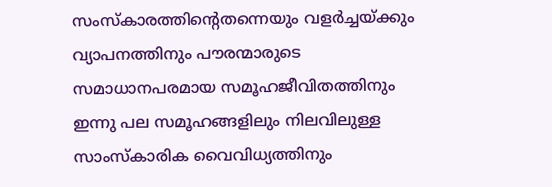സംസ്കാരത്തിന്റെതന്നെയും വളർച്ചയ്ക്കും വ്യാപനത്തിനും പൗരന്മാരുടെ സമാധാനപരമായ സമൂഹജീവിതത്തിനും ഇന്നു പല സമൂഹങ്ങളിലും നിലവിലുള്ള സാംസ്കാരിക വൈവിധ്യത്തിനും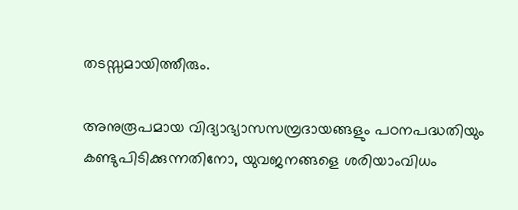തടസ്സമായിത്തീരും.

അനുരൂപമായ വിദ്യാഭ്യാസസമ്പ്രദായങ്ങളും പഠനപദ്ധതിയും കണ്ടുപിടിക്കുന്നതിനോ, യുവജനങ്ങളെ ശരിയാംവിധം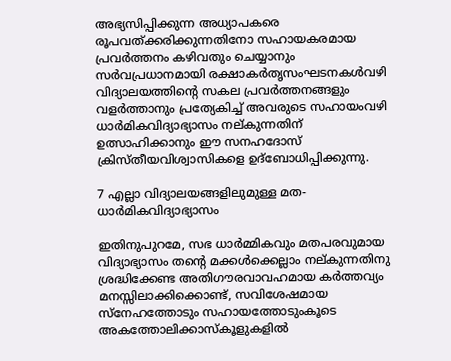അഭ്യസിപ്പിക്കുന്ന അധ്യാപകരെ രൂപവത്ക്കരിക്കുന്നതിനോ സഹായകരമായ പ്രവർത്തനം കഴിവതും ചെയ്യാനും സർവപ്രധാനമായി രക്ഷാകർതൃസംഘടനകൾവഴി വിദ്യാലയത്തിന്റെ സകല പ്രവർത്തനങ്ങളും വളർത്താനും പ്രത്യേകിച്ച് അവരുടെ സഹായംവഴി ധാർമികവിദ്യാഭ്യാസം നല്കുന്നതിന് ഉത്സാഹിക്കാനും ഈ സനഹദോസ് ക്രിസ്തീയവിശ്വാസികളെ ഉദ്ബോധിപ്പിക്കുന്നു.

7 എല്ലാ വിദ്യാലയങ്ങളിലുമുള്ള മത-ധാർമികവിദ്യാഭ്യാസം

ഇതിനുപുറമേ, സഭ ധാർമ്മികവും മതപരവുമായ വിദ്യാഭ്യാസം തന്റെ മക്കൾക്കെല്ലാം നല്കുന്നതിനു ശ്രദ്ധിക്കേണ്ട അതിഗൗരവാവഹമായ കർത്തവ്യം മനസ്സിലാക്കിക്കൊണ്ട്, സവിശേഷമായ സ്നേഹത്തോടും സഹായത്തോടുംകൂടെ അകത്തോലിക്കാസ്കൂളുകളിൽ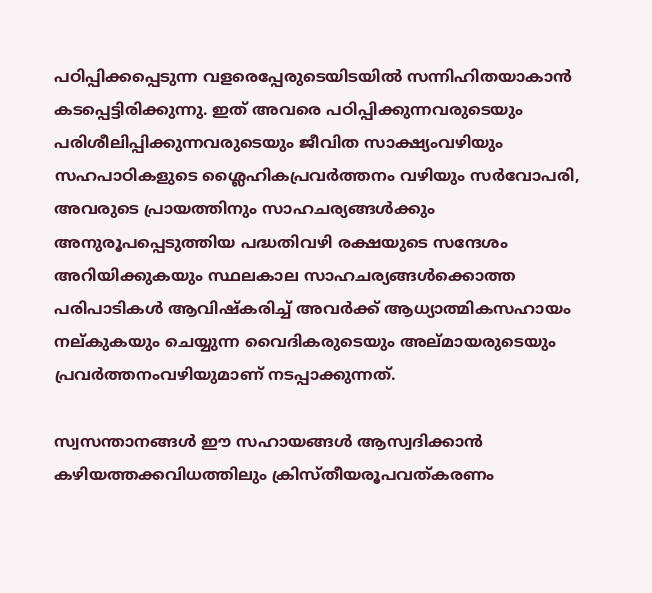പഠിപ്പിക്കപ്പെടുന്ന വളരെപ്പേരുടെയിടയിൽ സന്നിഹിതയാകാൻ കടപ്പെട്ടിരിക്കുന്നു. ഇത് അവരെ പഠിപ്പിക്കുന്നവരുടെയും പരിശീലിപ്പിക്കുന്നവരുടെയും ജീവിത സാക്ഷ്യംവഴിയും സഹപാഠികളുടെ ശ്ലൈഹികപ്രവർത്തനം വഴിയും സർവോപരി, അവരുടെ പ്രായത്തിനും സാഹചര്യങ്ങൾക്കും അനുരൂപപ്പെടുത്തിയ പദ്ധതിവഴി രക്ഷയുടെ സന്ദേശം അറിയിക്കുകയും സ്ഥലകാല സാഹചര്യങ്ങൾക്കൊത്ത പരിപാടികൾ ആവിഷ്കരിച്ച് അവർക്ക് ആധ്യാത്മികസഹായം നല്കുകയും ചെയ്യുന്ന വൈദികരുടെയും അല്മായരുടെയും പ്രവർത്തനംവഴിയുമാണ് നടപ്പാക്കുന്നത്.

സ്വസന്താനങ്ങൾ ഈ സഹായങ്ങൾ ആസ്വദിക്കാൻ കഴിയത്തക്കവിധത്തിലും ക്രിസ്തീയരൂപവത്കരണം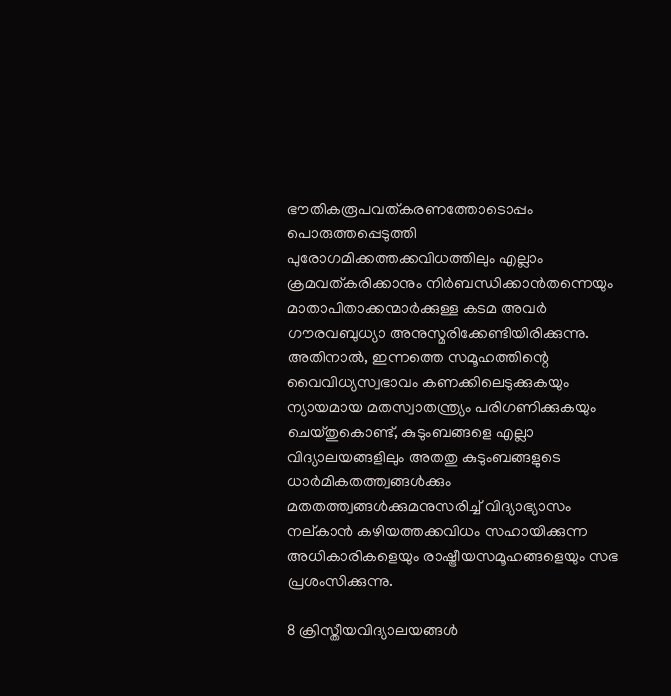ഭൗതികരൂപവത്കരണത്തോടൊപ്പം പൊരുത്തപ്പെടുത്തി പുരോഗമിക്കത്തക്കവിധത്തിലും എല്ലാം ക്രമവത്കരിക്കാനും നിർബന്ധിക്കാൻതന്നെയും മാതാപിതാക്കന്മാർക്കുള്ള കടമ അവർ ഗൗരവബുധ്യാ അനുസ്മരിക്കേണ്ടിയിരിക്കുന്നു. അതിനാൽ, ഇന്നത്തെ സമൂഹത്തിന്റെ വൈവിധ്യസ്വഭാവം കണക്കിലെടുക്കുകയും ന്യായമായ മതസ്വാതന്ത്ര്യം പരിഗണിക്കുകയും ചെയ്തുകൊണ്ട്, കുടുംബങ്ങളെ എല്ലാ വിദ്യാലയങ്ങളിലും അതതു കുടുംബങ്ങളുടെ ധാർമികതത്ത്വങ്ങൾക്കും മതതത്ത്വങ്ങൾക്കുമനുസരിച്ച് വിദ്യാഭ്യാസം നല്കാൻ കഴിയത്തക്കവിധം സഹായിക്കുന്ന അധികാരികളെയും രാഷ്ട്രീയസമൂഹങ്ങളെയും സഭ പ്രശംസിക്കുന്നു.

8 ക്രിസ്തീയവിദ്യാലയങ്ങൾ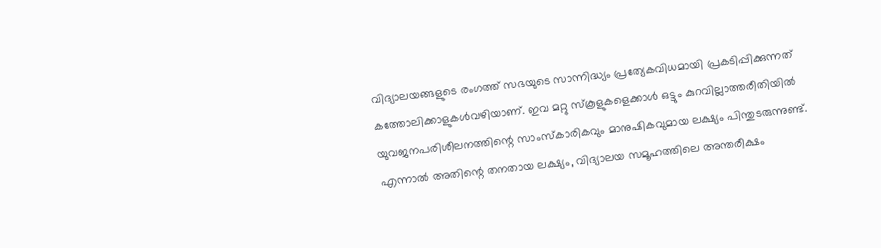വിദ്യാലയങ്ങളുടെ രംഗത്ത് സഭയുടെ സാന്നിദ്ധ്യം പ്രത്യേകവിധമായി പ്രകടിപ്പിക്കുന്നത് കത്തോലിക്കാളുകൾവഴിയാണ്. ഇവ മറ്റു സ്കൂളുകളെക്കാൾ ഒട്ടും കുറവില്ലാത്തരീതിയിൽ യുവജനപരിശീലനത്തിന്റെ സാംസ്കാരികവും മാനുഷികവുമായ ലക്ഷ്യം പിന്തുടരുന്നുണ്ട്. എന്നാൽ അതിന്റെ തനതായ ലക്ഷ്യം, വിദ്യാലയ സമൂഹത്തിലെ അന്തരീക്ഷം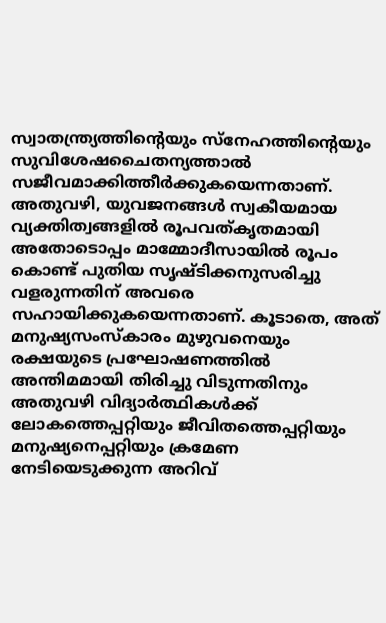സ്വാതന്ത്ര്യത്തിന്റെയും സ്നേഹത്തിന്റെയും സുവിശേഷചൈതന്യത്താൽ സജീവമാക്കിത്തീർക്കുകയെന്നതാണ്. അതുവഴി, യുവജനങ്ങൾ സ്വകീയമായ വ്യക്തിത്വങ്ങളിൽ രൂപവത്കൃതമായി അതോടൊപ്പം മാമ്മോദീസായിൽ രൂപം കൊണ്ട് പുതിയ സൃഷ്ടിക്കനുസരിച്ചു വളരുന്നതിന് അവരെ സഹായിക്കുകയെന്നതാണ്. കൂടാതെ, അത് മനുഷ്യസംസ്കാരം മുഴുവനെയും രക്ഷയുടെ പ്രഘോഷണത്തിൽ അന്തിമമായി തിരിച്ചു വിടുന്നതിനും അതുവഴി വിദ്യാർത്ഥികൾക്ക് ലോകത്തെപ്പറ്റിയും ജീവിതത്തെപ്പറ്റിയും മനുഷ്യനെപ്പറ്റിയും ക്രമേണ നേടിയെടുക്കുന്ന അറിവ്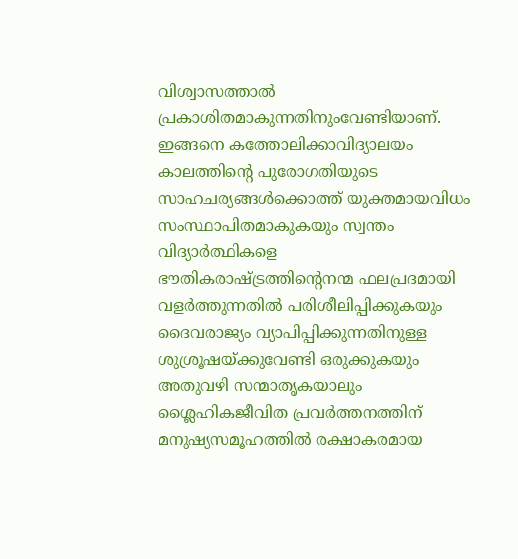വിശ്വാസത്താൽ പ്രകാശിതമാകുന്നതിനുംവേണ്ടിയാണ്. ഇങ്ങനെ കത്തോലിക്കാവിദ്യാലയം കാലത്തിന്റെ പുരോഗതിയുടെ സാഹചര്യങ്ങൾക്കൊത്ത് യുക്തമായവിധം സംസ്ഥാപിതമാകുകയും സ്വന്തം വിദ്യാർത്ഥികളെ ഭൗതികരാഷ്ട്രത്തിന്റെനന്മ ഫലപ്രദമായി വളർത്തുന്നതിൽ പരിശീലിപ്പിക്കുകയും ദൈവരാജ്യം വ്യാപിപ്പിക്കുന്നതിനുള്ള ശുശ്രൂഷയ്ക്കുവേണ്ടി ഒരുക്കുകയും അതുവഴി സന്മാതൃകയാലും ശ്ലൈഹികജീവിത പ്രവർത്തനത്തിന് മനുഷ്യസമൂഹത്തിൽ രക്ഷാകരമായ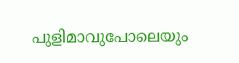പുളിമാവുപോലെയും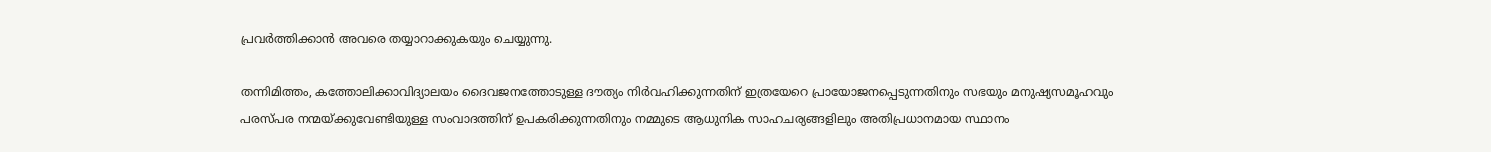പ്രവർത്തിക്കാൻ അവരെ തയ്യാറാക്കുകയും ചെയ്യുന്നു.

തന്നിമിത്തം, കത്തോലിക്കാവിദ്യാലയം ദൈവജനത്തോടുള്ള ദൗത്യം നിർവഹിക്കുന്നതിന് ഇത്രയേറെ പ്രായോജനപ്പെടുന്നതിനും സഭയും മനുഷ്യസമൂഹവും പരസ്പര നന്മയ്ക്കുവേണ്ടിയുള്ള സംവാദത്തിന് ഉപകരിക്കുന്നതിനും നമ്മുടെ ആധുനിക സാഹചര്യങ്ങളിലും അതിപ്രധാനമായ സ്ഥാനം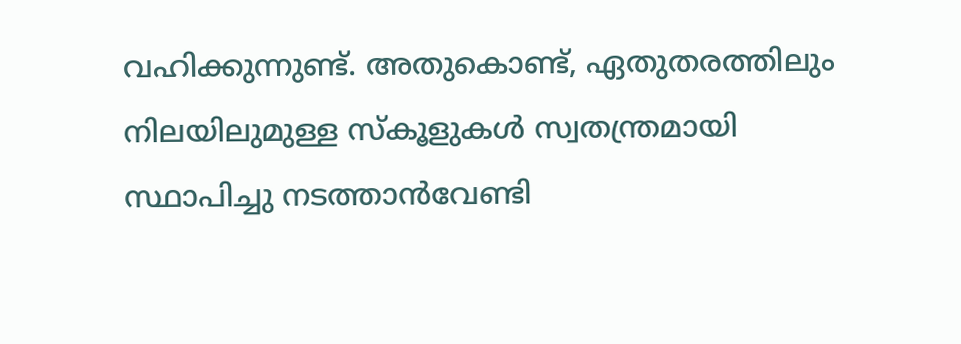വഹിക്കുന്നുണ്ട്. അതുകൊണ്ട്, ഏതുതരത്തിലും നിലയിലുമുള്ള സ്കൂളുകൾ സ്വതന്ത്രമായി സ്ഥാപിച്ചു നടത്താൻവേണ്ടി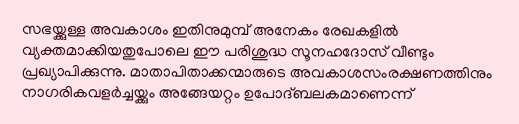സഭയ്ക്കുള്ള അവകാശം ഇതിനുമുമ്പ് അനേകം രേഖകളിൽ വ്യക്തമാക്കിയതുപോലെ ഈ പരിശുദ്ധ സൂനഹദോസ് വീണ്ടും പ്രഖ്യാപിക്കുന്നു. മാതാപിതാക്കന്മാരുടെ അവകാശസംരക്ഷണത്തിനും നാഗരികവളർച്ചയ്ക്കും അങ്ങേയറ്റം ഉപോദ്ബലകമാണെന്ന്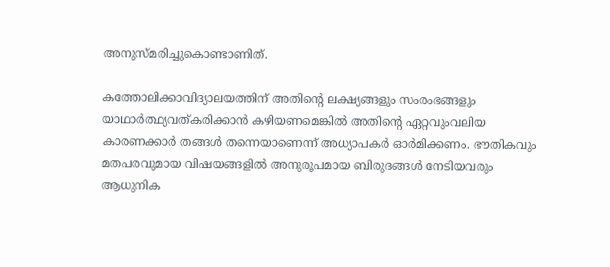അനുസ്മരിച്ചുകൊണ്ടാണിത്.

കത്തോലിക്കാവിദ്യാലയത്തിന് അതിന്റെ ലക്ഷ്യങ്ങളും സംരംഭങ്ങളും യാഥാർത്ഥ്യവത്കരിക്കാൻ കഴിയണമെങ്കിൽ അതിന്റെ ഏറ്റവുംവലിയ കാരണക്കാർ തങ്ങൾ തന്നെയാണെന്ന് അധ്യാപകർ ഓർമിക്കണം. ഭൗതികവും മതപരവുമായ വിഷയങ്ങളിൽ അനുരൂപമായ ബിരുദങ്ങൾ നേടിയവരും ആധുനിക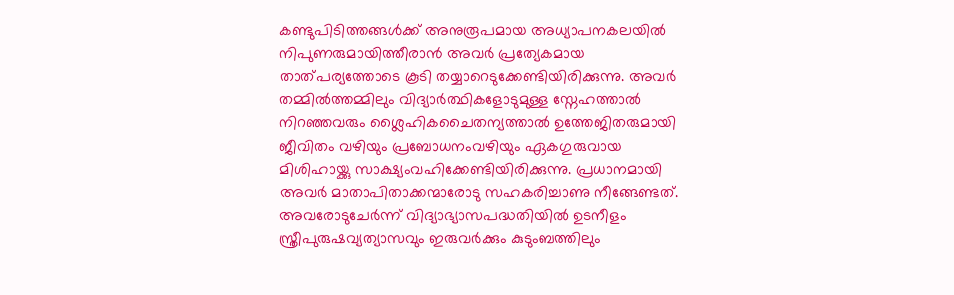കണ്ടുപിടിത്തങ്ങൾക്ക് അനുരൂപമായ അധ്യാപനകലയിൽ നിപുണരുമായിത്തീരാൻ അവർ പ്രത്യേകമായ താത്പര്യത്തോടെ കൂടി തയ്യാറെടുക്കേണ്ടിയിരിക്കുന്നു. അവർ തമ്മിൽത്തമ്മിലും വിദ്യാർത്ഥികളോടുമുള്ള സ്നേഹത്താൽ നിറഞ്ഞവരും ശ്ലൈഹികചൈതന്യത്താൽ ഉത്തേജിതരുമായി ജീവിതം വഴിയും പ്രബോധനംവഴിയും ഏകഗുരുവായ മിശിഹായ്ക്കു സാക്ഷ്യംവഹിക്കേണ്ടിയിരിക്കുന്നു. പ്രധാനമായി അവർ മാതാപിതാക്കന്മാരോടു സഹകരിച്ചാണു നീങ്ങേണ്ടത്. അവരോടുചേർന്ന് വിദ്യാഭ്യാസപദ്ധതിയിൽ ഉടനീളം സ്ത്രീപുരുഷവ്യത്യാസവും ഇരുവർക്കും കുടുംബത്തിലും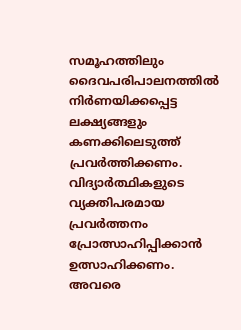സമൂഹത്തിലും ദൈവപരിപാലനത്തിൽ നിർണയിക്കപ്പെട്ട ലക്ഷ്യങ്ങളും കണക്കിലെടുത്ത് പ്രവർത്തിക്കണം. വിദ്യാർത്ഥികളുടെ വ്യക്തിപരമായ പ്രവർത്തനം പ്രോത്സാഹിപ്പിക്കാൻ ഉത്സാഹിക്കണം. അവരെ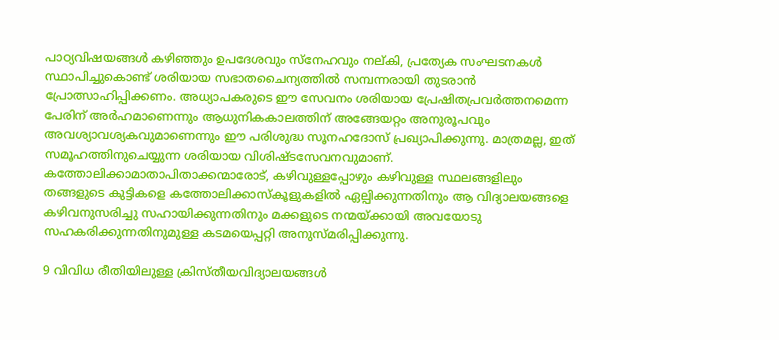പാഠ്യവിഷയങ്ങൾ കഴിഞ്ഞും ഉപദേശവും സ്നേഹവും നല്കി, പ്രത്യേക സംഘടനകൾ സ്ഥാപിച്ചുകൊണ്ട് ശരിയായ സഭാതചൈന്യത്തിൽ സമ്പന്നരായി തുടരാൻ പ്രോത്സാഹിപ്പിക്കണം. അധ്യാപകരുടെ ഈ സേവനം ശരിയായ പ്രേഷിതപ്രവർത്തനമെന്ന പേരിന് അർഹമാണെന്നും ആധുനികകാലത്തിന് അങ്ങേയറ്റം അനുരൂപവും അവശ്യാവശ്യകവുമാണെന്നും ഈ പരിശുദ്ധ സൂനഹദോസ് പ്രഖ്യാപിക്കുന്നു. മാത്രമല്ല, ഇത് സമൂഹത്തിനുചെയ്യുന്ന ശരിയായ വിശിഷ്ടസേവനവുമാണ്. കത്തോലിക്കാമാതാപിതാക്കന്മാരോട്, കഴിവുള്ളപ്പോഴും കഴിവുള്ള സ്ഥലങ്ങളിലും തങ്ങളുടെ കുട്ടികളെ കത്തോലിക്കാസ്കൂളുകളിൽ ഏല്പിക്കുന്നതിനും ആ വിദ്യാലയങ്ങളെ കഴിവനുസരിച്ചു സഹായിക്കുന്നതിനും മക്കളുടെ നന്മയ്ക്കായി അവയോടു സഹകരിക്കുന്നതിനുമുള്ള കടമയെപ്പറ്റി അനുസ്മരിപ്പിക്കുന്നു.

9 വിവിധ രീതിയിലുള്ള ക്രിസ്തീയവിദ്യാലയങ്ങൾ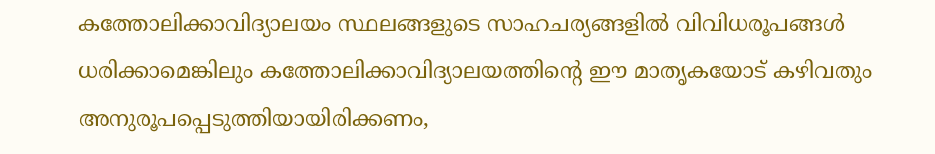കത്തോലിക്കാവിദ്യാലയം സ്ഥലങ്ങളുടെ സാഹചര്യങ്ങളിൽ വിവിധരൂപങ്ങൾ ധരിക്കാമെങ്കിലും കത്തോലിക്കാവിദ്യാലയത്തിന്റെ ഈ മാതൃകയോട് കഴിവതും അനുരൂപപ്പെടുത്തിയായിരിക്കണം,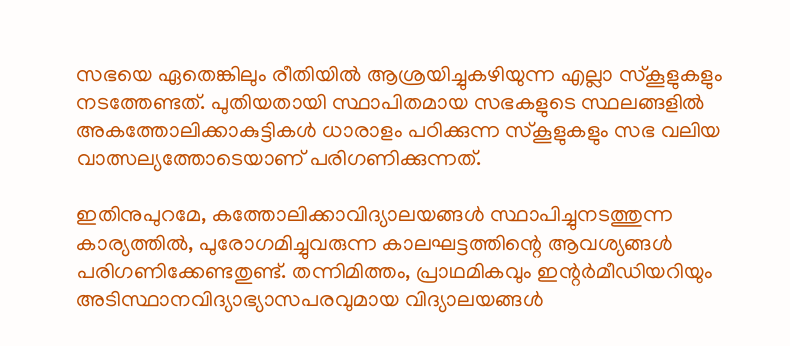സഭയെ ഏതെങ്കിലും രീതിയിൽ ആശ്രയിച്ചുകഴിയുന്ന എല്ലാ സ്കൂളുകളും നടത്തേണ്ടത്. പുതിയതായി സ്ഥാപിതമായ സഭകളുടെ സ്ഥലങ്ങളിൽ അകത്തോലിക്കാകുട്ടികൾ ധാരാളം പഠിക്കുന്ന സ്കൂളുകളും സഭ വലിയ വാത്സല്യത്തോടെയാണ് പരിഗണിക്കുന്നത്.

ഇതിനുപുറമേ, കത്തോലിക്കാവിദ്യാലയങ്ങൾ സ്ഥാപിച്ചുനടത്തുന്ന കാര്യത്തിൽ, പുരോഗമിച്ചുവരുന്ന കാലഘട്ടത്തിന്റെ ആവശ്യങ്ങൾ പരിഗണിക്കേണ്ടതുണ്ട്. തന്നിമിത്തം, പ്രാഥമികവും ഇന്റർമീഡിയറിയും അടിസ്ഥാനവിദ്യാഭ്യാസപരവുമായ വിദ്യാലയങ്ങൾ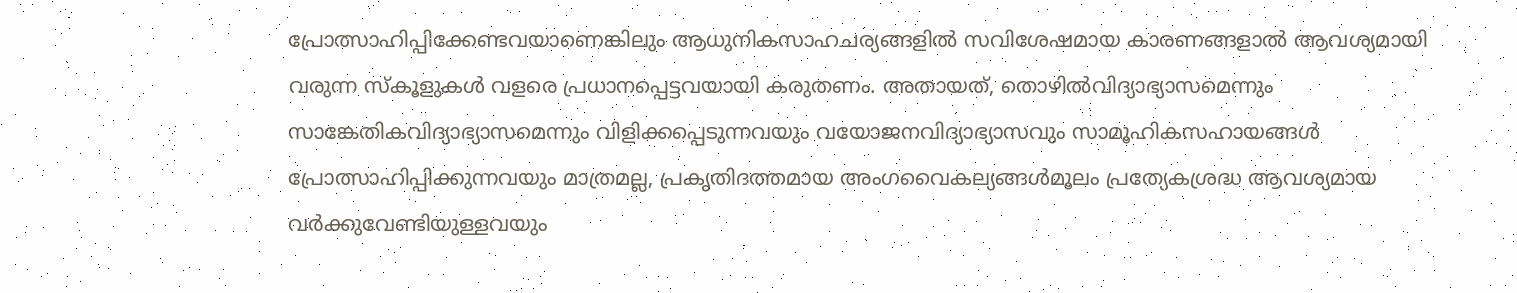പ്രോത്സാഹിപ്പിക്കേണ്ടവയാണെങ്കിലും ആധുനികസാഹചര്യങ്ങളിൽ സവിശേഷമായ കാരണങ്ങളാൽ ആവശ്യമായി വരുന്ന സ്കൂളുകൾ വളരെ പ്രധാനപ്പെട്ടവയായി കരുതണം. അതായത്, തൊഴിൽവിദ്യാഭ്യാസമെന്നും സാങ്കേതികവിദ്യാഭ്യാസമെന്നും വിളിക്കപ്പെടുന്നവയും വയോജനവിദ്യാഭ്യാസവും സാമൂഹികസഹായങ്ങൾ പ്രോത്സാഹിപ്പിക്കുന്നവയും മാത്രമല്ല, പ്രകൃതിദത്തമായ അംഗവൈകല്യങ്ങൾമൂലം പ്രത്യേകശ്രദ്ധ ആവശ്യമായ വർക്കുവേണ്ടിയുള്ളവയും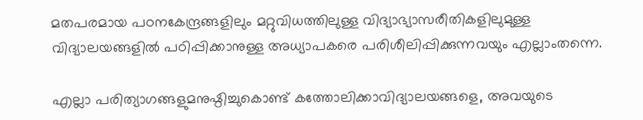മതപരമായ പഠനകേന്ദ്രങ്ങളിലും മറ്റുവിധത്തിലുള്ള വിദ്യാഭ്യാസരീതികളിലുമുള്ള വിദ്യാലയങ്ങളിൽ പഠിപ്പിക്കാനുള്ള അധ്യാപകരെ പരിശീലിപ്പിക്കുന്നവയും എല്ലാംതന്നെ.

എല്ലാ പരിത്യാഗങ്ങളുമനുഷ്ഠിച്ചുകൊണ്ട് കത്തോലിക്കാവിദ്യാലയങ്ങളെ, അവയുടെ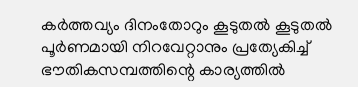കർത്തവ്യം ദിനംതോറും കൂടുതൽ കൂടുതൽ പൂർണമായി നിറവേറ്റാനും പ്രത്യേകിച്ച് ഭൗതികസമ്പത്തിന്റെ കാര്യത്തിൽ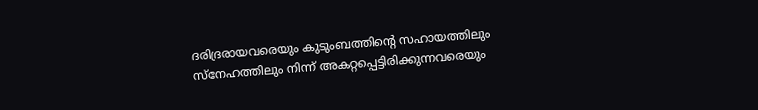ദരിദ്രരായവരെയും കുടുംബത്തിന്റെ സഹായത്തിലും സ്നേഹത്തിലും നിന്ന് അകറ്റപ്പെട്ടിരിക്കുന്നവരെയും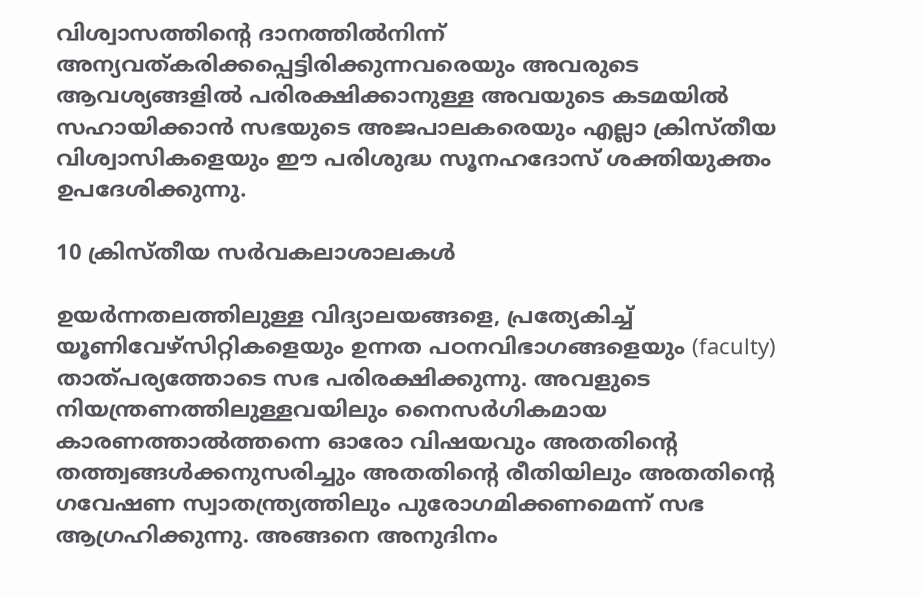വിശ്വാസത്തിന്റെ ദാനത്തിൽനിന്ന് അന്യവത്കരിക്കപ്പെട്ടിരിക്കുന്നവരെയും അവരുടെ ആവശ്യങ്ങളിൽ പരിരക്ഷിക്കാനുള്ള അവയുടെ കടമയിൽ സഹായിക്കാൻ സഭയുടെ അജപാലകരെയും എല്ലാ ക്രിസ്തീയ വിശ്വാസികളെയും ഈ പരിശുദ്ധ സൂനഹദോസ് ശക്തിയുക്തം ഉപദേശിക്കുന്നു.

10 ക്രിസ്തീയ സർവകലാശാലകൾ

ഉയർന്നതലത്തിലുള്ള വിദ്യാലയങ്ങളെ, പ്രത്യേകിച്ച് യൂണിവേഴ്സിറ്റികളെയും ഉന്നത പഠനവിഭാഗങ്ങളെയും (faculty) താത്പര്യത്തോടെ സഭ പരിരക്ഷിക്കുന്നു. അവളുടെ നിയന്ത്രണത്തിലുള്ളവയിലും നൈസർഗികമായ കാരണത്താൽത്തന്നെ ഓരോ വിഷയവും അതതിന്റെ തത്ത്വങ്ങൾക്കനുസരിച്ചും അതതിന്റെ രീതിയിലും അതതിന്റെ ഗവേഷണ സ്വാതന്ത്ര്യത്തിലും പുരോഗമിക്കണമെന്ന് സഭ ആഗ്രഹിക്കുന്നു. അങ്ങനെ അനുദിനം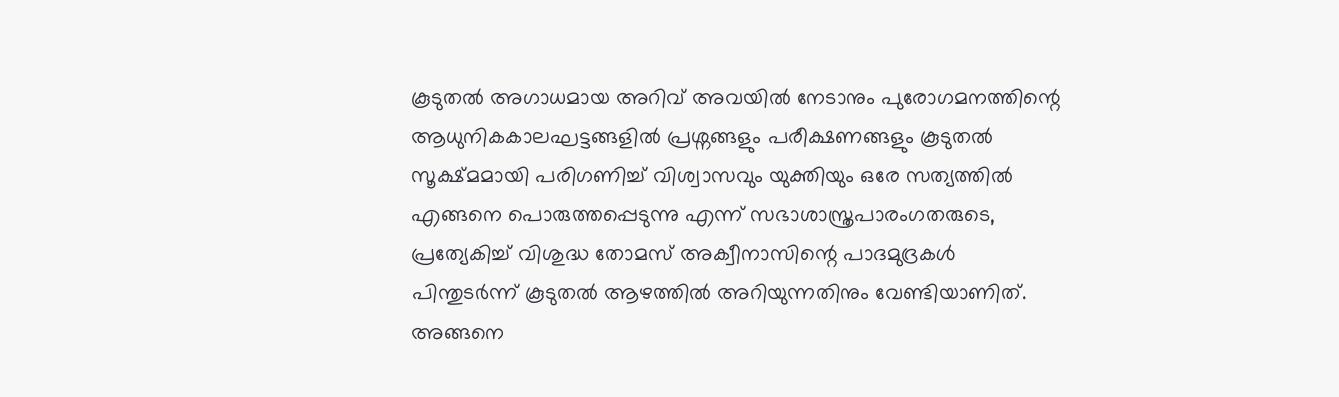കൂടുതൽ അഗാധമായ അറിവ് അവയിൽ നേടാനും പുരോഗമനത്തിന്റെ ആധുനികകാലഘട്ടങ്ങളിൽ പ്രശ്നങ്ങളും പരീക്ഷണങ്ങളും കൂടുതൽ സൂക്ഷ്മമായി പരിഗണിച്ച് വിശ്വാസവും യുക്തിയും ഒരേ സത്യത്തിൽ എങ്ങനെ പൊരുത്തപ്പെടുന്നു എന്ന് സഭാശാസ്ത്രപാരംഗതരുടെ, പ്രത്യേകിച്ച് വിശുദ്ധ തോമസ് അക്വീനാസിന്റെ പാദമുദ്രകൾ പിന്തുടർന്ന് കൂടുതൽ ആഴത്തിൽ അറിയുന്നതിനും വേണ്ടിയാണിത്. അങ്ങനെ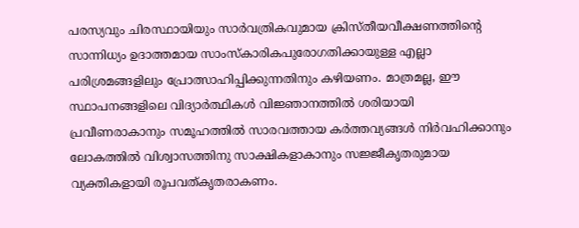പരസ്യവും ചിരസ്ഥായിയും സാർവത്രികവുമായ ക്രിസ്തീയവീക്ഷണത്തിന്റെ സാന്നിധ്യം ഉദാത്തമായ സാംസ്കാരികപുരോഗതിക്കായുള്ള എല്ലാ പരിശ്രമങ്ങളിലും പ്രോത്സാഹിപ്പിക്കുന്നതിനും കഴിയണം. മാത്രമല്ല, ഈ സ്ഥാപനങ്ങളിലെ വിദ്യാർത്ഥികൾ വിജ്ഞാനത്തിൽ ശരിയായി പ്രവീണരാകാനും സമൂഹത്തിൽ സാരവത്തായ കർത്തവ്യങ്ങൾ നിർവഹിക്കാനും ലോകത്തിൽ വിശ്വാസത്തിനു സാക്ഷികളാകാനും സജ്ജീകൃതരുമായ വ്യക്തികളായി രൂപവത്കൃതരാകണം.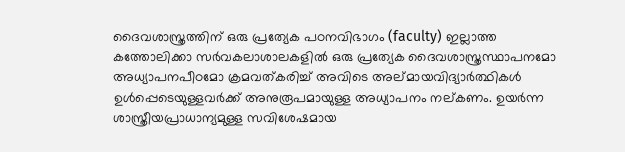ദൈവശാസ്ത്രത്തിന് ഒരു പ്രത്യേക പഠനവിഭാഗം (faculty) ഇല്ലാത്ത കത്തോലിക്കാ സർവകലാശാലകളിൽ ഒരു പ്രത്യേക ദൈവശാസ്ത്രസ്ഥാപനമോ അധ്യാപനപീഠമോ ക്രമവത്കരിച്ച് അവിടെ അല്മായവിദ്യാർത്ഥികൾ ഉൾപ്പെടെയുള്ളവർക്ക് അനുരൂപമായുള്ള അധ്യാപനം നല്കണം. ഉയർന്ന ശാസ്ത്രീയപ്രാധാന്യമുള്ള സവിശേഷമായ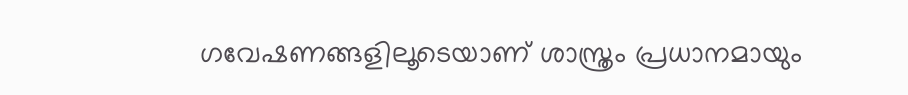ഗവേഷണങ്ങളിലൂടെയാണ് ശാസ്ത്രം പ്രധാനമായും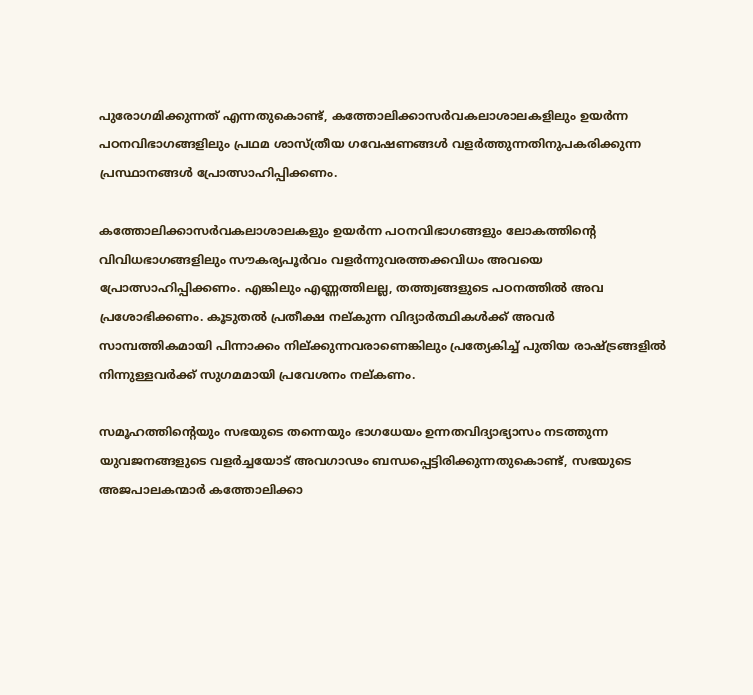പുരോഗമിക്കുന്നത് എന്നതുകൊണ്ട്, കത്തോലിക്കാസർവകലാശാലകളിലും ഉയർന്ന പഠനവിഭാഗങ്ങളിലും പ്രഥമ ശാസ്ത്രീയ ഗവേഷണങ്ങൾ വളർത്തുന്നതിനുപകരിക്കുന്ന പ്രസ്ഥാനങ്ങൾ പ്രോത്സാഹിപ്പിക്കണം.

കത്തോലിക്കാസർവകലാശാലകളും ഉയർന്ന പഠനവിഭാഗങ്ങളും ലോകത്തിന്റെ വിവിധഭാഗങ്ങളിലും സൗകര്യപൂർവം വളർന്നുവരത്തക്കവിധം അവയെ പ്രോത്സാഹിപ്പിക്കണം. എങ്കിലും എണ്ണത്തിലല്ല, തത്ത്വങ്ങളുടെ പഠനത്തിൽ അവ പ്രശോഭിക്കണം. കൂടുതൽ പ്രതീക്ഷ നല്കുന്ന വിദ്യാർത്ഥികൾക്ക് അവർ സാമ്പത്തികമായി പിന്നാക്കം നില്ക്കുന്നവരാണെങ്കിലും പ്രത്യേകിച്ച് പുതിയ രാഷ്ട്രങ്ങളിൽ നിന്നുള്ളവർക്ക് സുഗമമായി പ്രവേശനം നല്കണം.

സമൂഹത്തിന്റെയും സഭയുടെ തന്നെയും ഭാഗധേയം ഉന്നതവിദ്യാഭ്യാസം നടത്തുന്ന യുവജനങ്ങളുടെ വളർച്ചയോട് അവഗാഢം ബന്ധപ്പെട്ടിരിക്കുന്നതുകൊണ്ട്, സഭയുടെ അജപാലകന്മാർ കത്തോലിക്കാ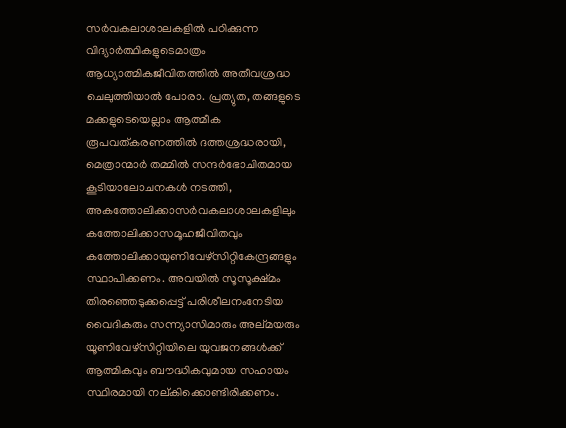സർവകലാശാലകളിൽ പഠിക്കുന്ന വിദ്യാർത്ഥികളുടെമാത്രം ആധ്യാത്മികജീവിതത്തിൽ അതീവശ്രദ്ധ ചെലുത്തിയാൽ പോരാ. പ്രത്യുത, തങ്ങളുടെ മക്കളുടെയെല്ലാം ആത്മീക രൂപവത്കരണത്തിൽ ദത്തശ്രദ്ധരായി, മെത്രാന്മാർ തമ്മിൽ സന്ദർഭോചിതമായ കൂടിയാലോചനകൾ നടത്തി, അകത്തോലിക്കാസർവകലാശാലകളിലും കത്തോലിക്കാസമൂഹജീവിതവും കത്തോലിക്കായുണിവേഴ്സിറ്റികേന്ദ്രങ്ങളും സ്ഥാപിക്കണം. അവയിൽ സൂസൂക്ഷ്മം തിരഞ്ഞെടുക്കപ്പെട്ട് പരിശീലനംനേടിയ വൈദികരും സന്ന്യാസിമാരും അല്മയരും യൂണിവേഴ്സിറ്റിയിലെ യുവജനങ്ങൾക്ക് ആത്മികവും ബൗദ്ധികവുമായ സഹായം സ്ഥിരമായി നല്കിക്കൊണ്ടിരിക്കണം.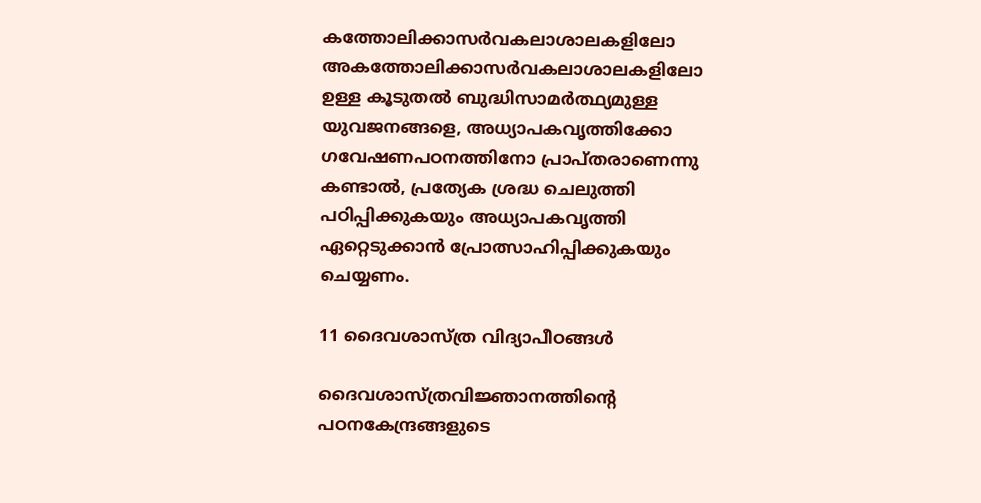കത്തോലിക്കാസർവകലാശാലകളിലോ അകത്തോലിക്കാസർവകലാശാലകളിലോ ഉള്ള കൂടുതൽ ബുദ്ധിസാമർത്ഥ്യമുള്ള യുവജനങ്ങളെ, അധ്യാപകവൃത്തിക്കോ ഗവേഷണപഠനത്തിനോ പ്രാപ്തരാണെന്നു കണ്ടാൽ, പ്രത്യേക ശ്രദ്ധ ചെലുത്തി പഠിപ്പിക്കുകയും അധ്യാപകവൃത്തി ഏറ്റെടുക്കാൻ പ്രോത്സാഹിപ്പിക്കുകയും ചെയ്യണം.

11 ദൈവശാസ്ത്ര വിദ്യാപീഠങ്ങൾ

ദൈവശാസ്ത്രവിജ്ഞാനത്തിന്റെ പഠനകേന്ദ്രങ്ങളുടെ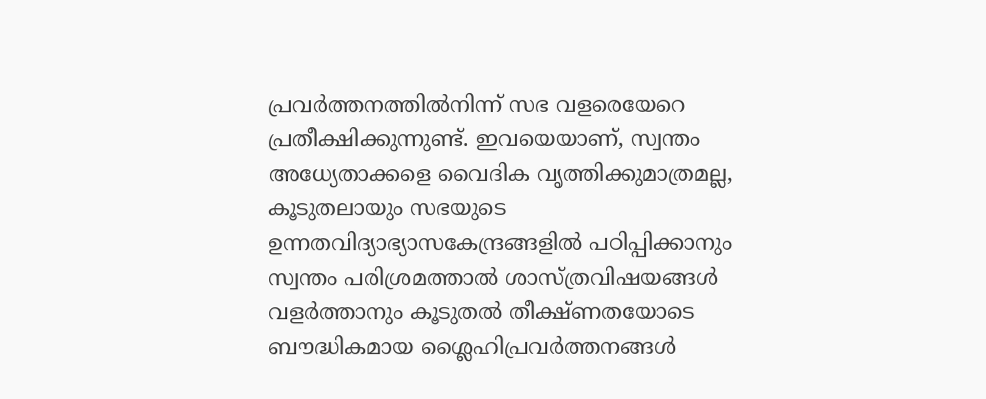പ്രവർത്തനത്തിൽനിന്ന് സഭ വളരെയേറെ പ്രതീക്ഷിക്കുന്നുണ്ട്. ഇവയെയാണ്, സ്വന്തം അധ്യേതാക്കളെ വൈദിക വൃത്തിക്കുമാത്രമല്ല, കൂടുതലായും സഭയുടെ ഉന്നതവിദ്യാഭ്യാസകേന്ദ്രങ്ങളിൽ പഠിപ്പിക്കാനും സ്വന്തം പരിശ്രമത്താൽ ശാസ്ത്രവിഷയങ്ങൾ വളർത്താനും കൂടുതൽ തീക്ഷ്ണതയോടെ ബൗദ്ധികമായ ശ്ലൈഹിപ്രവർത്തനങ്ങൾ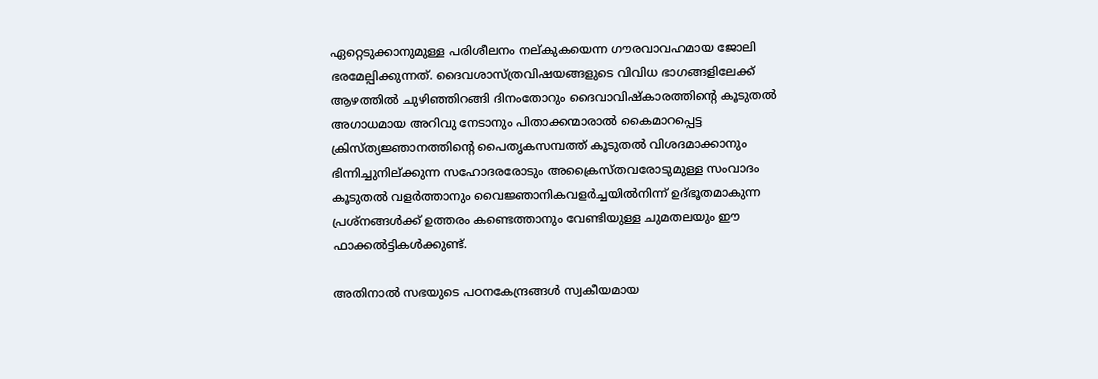ഏറ്റെടുക്കാനുമുള്ള പരിശീലനം നല്കുകയെന്ന ഗൗരവാവഹമായ ജോലി ഭരമേല്പിക്കുന്നത്. ദൈവശാസ്ത്രവിഷയങ്ങളുടെ വിവിധ ഭാഗങ്ങളിലേക്ക് ആഴത്തിൽ ചുഴിഞ്ഞിറങ്ങി ദിനംതോറും ദൈവാവിഷ്കാരത്തിന്റെ കൂടുതൽ അഗാധമായ അറിവു നേടാനും പിതാക്കന്മാരാൽ കൈമാറപ്പെട്ട ക്രിസ്ത്യജ്ഞാനത്തിന്റെ പൈതൃകസമ്പത്ത് കൂടുതൽ വിശദമാക്കാനും ഭിന്നിച്ചുനില്ക്കുന്ന സഹോദരരോടും അക്രൈസ്തവരോടുമുള്ള സംവാദം കൂടുതൽ വളർത്താനും വൈജ്ഞാനികവളർച്ചയിൽനിന്ന് ഉദ്ഭൂതമാകുന്ന പ്രശ്നങ്ങൾക്ക് ഉത്തരം കണ്ടെത്താനും വേണ്ടിയുള്ള ചുമതലയും ഈ ഫാക്കൽട്ടികൾക്കുണ്ട്.

അതിനാൽ സഭയുടെ പഠനകേന്ദ്രങ്ങൾ സ്വകീയമായ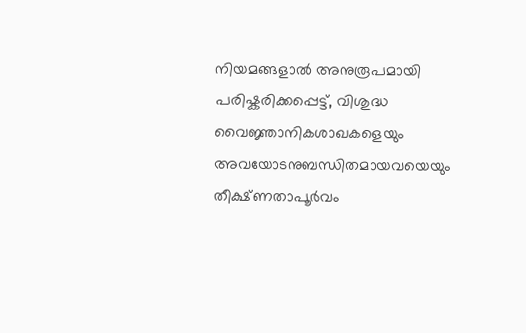നിയമങ്ങളാൽ അനുരൂപമായി പരിഷ്കരിക്കപ്പെട്ട്, വിശുദ്ധ വൈജ്ഞാനികശാഖകളെയും അവയോടനുബന്ധിതമായവയെയും തീക്ഷ്ണതാപൂർവം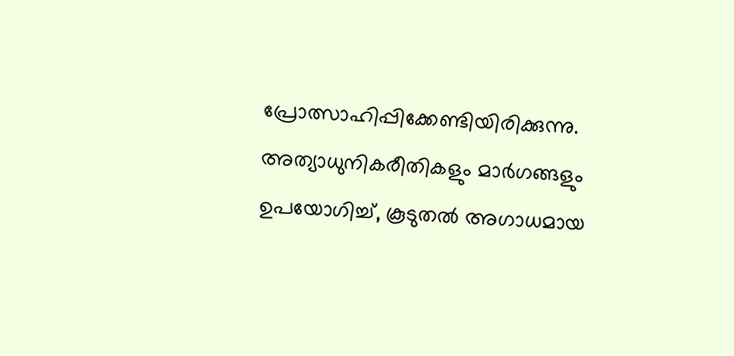പ്രോത്സാഹിപ്പിക്കേണ്ടിയിരിക്കുന്നു. അത്യാധുനികരീതികളും മാർഗങ്ങളും ഉപയോഗിച്ച്, കൂടുതൽ അഗാധമായ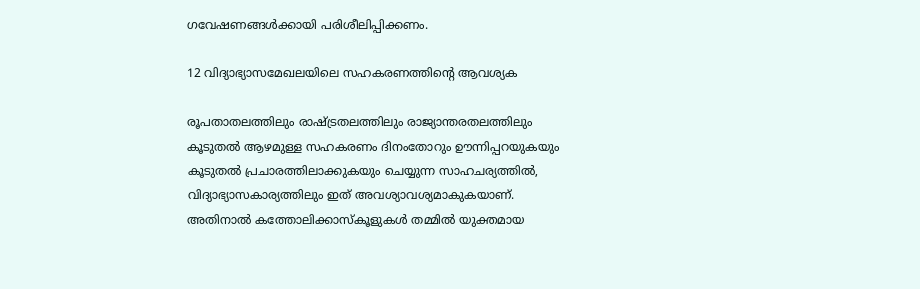ഗവേഷണങ്ങൾക്കായി പരിശീലിപ്പിക്കണം.

12 വിദ്യാഭ്യാസമേഖലയിലെ സഹകരണത്തിന്റെ ആവശ്യക

രൂപതാതലത്തിലും രാഷ്ട്രതലത്തിലും രാജ്യാന്തരതലത്തിലും കൂടുതൽ ആഴമുള്ള സഹകരണം ദിനംതോറും ഊന്നിപ്പറയുകയും കൂടുതൽ പ്രചാരത്തിലാക്കുകയും ചെയ്യുന്ന സാഹചര്യത്തിൽ, വിദ്യാഭ്യാസകാര്യത്തിലും ഇത് അവശ്യാവശ്യമാകുകയാണ്. അതിനാൽ കത്തോലിക്കാസ്കൂളുകൾ തമ്മിൽ യുക്തമായ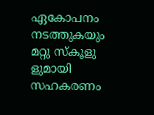ഏകോപനം നടത്തുകയും മറ്റു സ്കൂളു ളുമായി സഹകരണം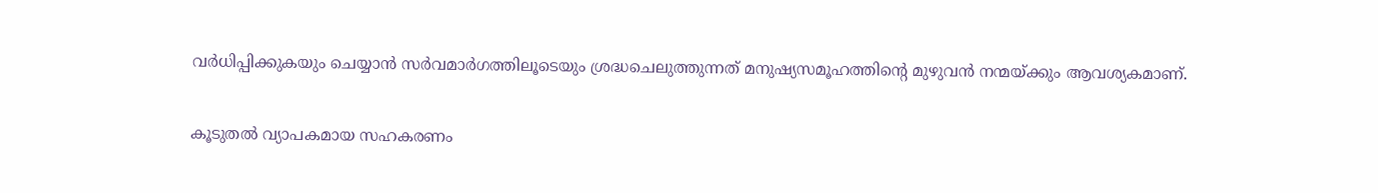വർധിപ്പിക്കുകയും ചെയ്യാൻ സർവമാർഗത്തിലൂടെയും ശ്രദ്ധചെലുത്തുന്നത് മനുഷ്യസമൂഹത്തിന്റെ മുഴുവൻ നന്മയ്ക്കും ആവശ്യകമാണ്.

കൂടുതൽ വ്യാപകമായ സഹകരണം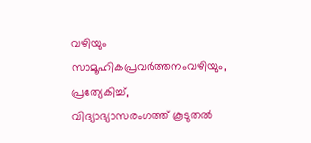വഴിയും സാമൂഹികപ്രവർത്തനംവഴിയും, പ്രത്യേകിച്ച്, വിദ്യാഭ്യാസരംഗത്ത് കൂടുതൽ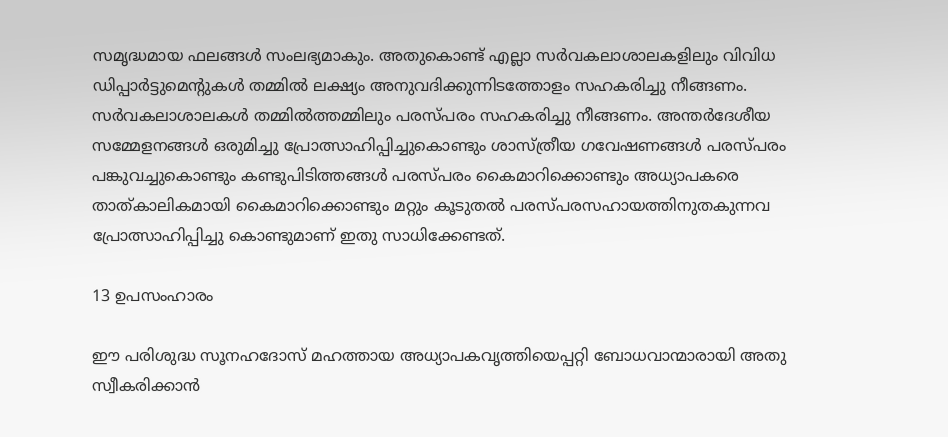സമൃദ്ധമായ ഫലങ്ങൾ സംലഭ്യമാകും. അതുകൊണ്ട് എല്ലാ സർവകലാശാലകളിലും വിവിധ ഡിപ്പാർട്ടുമെന്റുകൾ തമ്മിൽ ലക്ഷ്യം അനുവദിക്കുന്നിടത്തോളം സഹകരിച്ചു നീങ്ങണം. സർവകലാശാലകൾ തമ്മിൽത്തമ്മിലും പരസ്പരം സഹകരിച്ചു നീങ്ങണം. അന്തർദേശീയ സമ്മേളനങ്ങൾ ഒരുമിച്ചു പ്രോത്സാഹിപ്പിച്ചുകൊണ്ടും ശാസ്ത്രീയ ഗവേഷണങ്ങൾ പരസ്പരം പങ്കുവച്ചുകൊണ്ടും കണ്ടുപിടിത്തങ്ങൾ പരസ്പരം കൈമാറിക്കൊണ്ടും അധ്യാപകരെ താത്കാലികമായി കൈമാറിക്കൊണ്ടും മറ്റും കൂടുതൽ പരസ്പരസഹായത്തിനുതകുന്നവ പ്രോത്സാഹിപ്പിച്ചു കൊണ്ടുമാണ് ഇതു സാധിക്കേണ്ടത്.

13 ഉപസംഹാരം

ഈ പരിശുദ്ധ സൂനഹദോസ് മഹത്തായ അധ്യാപകവൃത്തിയെപ്പറ്റി ബോധവാന്മാരായി അതു സ്വീകരിക്കാൻ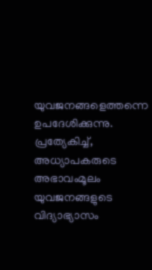യുവജനങ്ങളെത്തന്നെ ഉപദേശിക്കുന്നു. പ്രത്യേകിച്ച്, അധ്യാപകരുടെ അഭാവംമൂലം യുവജനങ്ങളുടെ വിദ്യാഭ്യാസം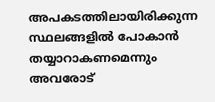അപകടത്തിലായിരിക്കുന്ന സ്ഥലങ്ങളിൽ പോകാൻ തയ്യാറാകണമെന്നും അവരോട്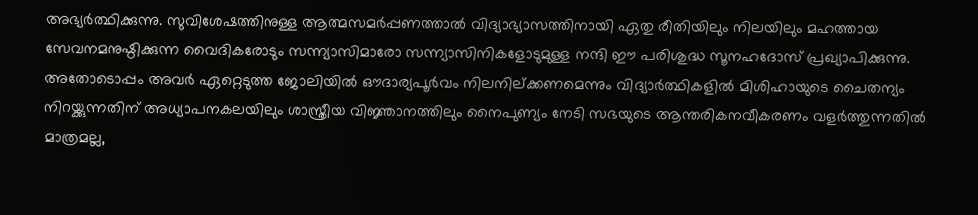അഭ്യർത്ഥിക്കുന്നു. സുവിശേഷത്തിനുള്ള ആത്മസമർപ്പണത്താൽ വിദ്യാഭ്യാസത്തിനായി ഏതു രീതിയിലും നിലയിലും മഹത്തായ സേവനമനുഷ്ഠിക്കുന്ന വൈദികരോടും സന്ന്യാസിമാരോ സന്ന്യാസിനികളോടുമുള്ള നന്ദി ഈ പരിശുദ്ധ സൂനഹദോസ് പ്രഖ്യാപിക്കുന്നു. അതോടൊപ്പം അവർ ഏറ്റെടുത്ത ജോലിയിൽ ഔദാര്യപൂർവം നിലനില്ക്കണമെന്നും വിദ്യാർത്ഥികളിൽ മിശിഹായുടെ ചൈതന്യം നിറയ്ക്കുന്നതിന് അധ്യാപനകലയിലും ശാസ്ത്രീയ വിജ്ഞാനത്തിലും നൈപുണ്യം നേടി സഭയുടെ ആന്തരികനവീകരണം വളർത്തുന്നതിൽ മാത്രമല്ല,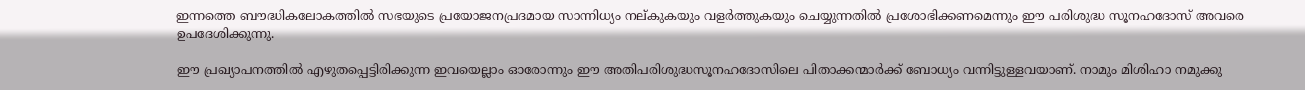ഇന്നത്തെ ബൗദ്ധികലോകത്തിൽ സഭയുടെ പ്രയോജനപ്രദമായ സാന്നിധ്യം നല്കുകയും വളർത്തുകയും ചെയ്യുന്നതിൽ പ്രശോഭിക്കണമെന്നും ഈ പരിശുദ്ധ സൂനഹദോസ് അവരെ ഉപദേശിക്കുന്നു.

ഈ പ്രഖ്യാപനത്തിൽ എഴുതപ്പെട്ടിരിക്കുന്ന ഇവയെല്ലാം ഓരോന്നും ഈ അതിപരിശുദ്ധസൂനഹദോസിലെ പിതാക്കന്മാർക്ക് ബോധ്യം വന്നിട്ടുള്ളവയാണ്. നാമും മിശിഹാ നമുക്കു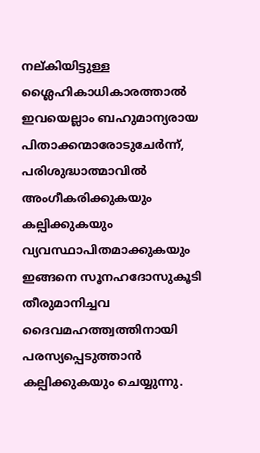നല്കിയിട്ടുള്ള ശ്ലൈഹികാധികാരത്താൽ ഇവയെല്ലാം ബഹുമാന്യരായ പിതാക്കന്മാരോടുചേർന്ന്, പരിശുദ്ധാത്മാവിൽ അംഗീകരിക്കുകയും കല്പിക്കുകയും വ്യവസ്ഥാപിതമാക്കുകയും ഇങ്ങനെ സൂനഹദോസുകൂടി തീരുമാനിച്ചവ ദൈവമഹത്ത്വത്തിനായി പരസ്യപ്പെടുത്താൻ കല്പിക്കുകയും ചെയ്യുന്നു.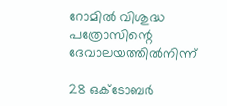റോമിൽ വിശുദ്ധ പത്രോസിന്റെ ദേവാലയത്തിൽനിന്ന്

28 ഒക്‌ടോബർ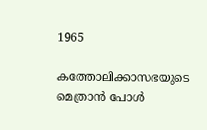1965

കത്തോലിക്കാസഭയുടെ മെത്രാൻ പോൾ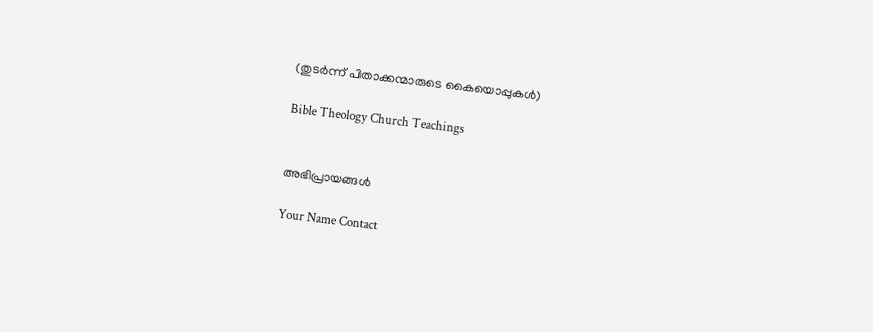(തുടർന്ന് പിതാക്കന്മാരുടെ കൈയൊപ്പുകൾ)

Bible Theology Church Teachings


അഭിപ്രായങ്ങൾ

Your Name Contact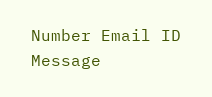Number Email ID
Message